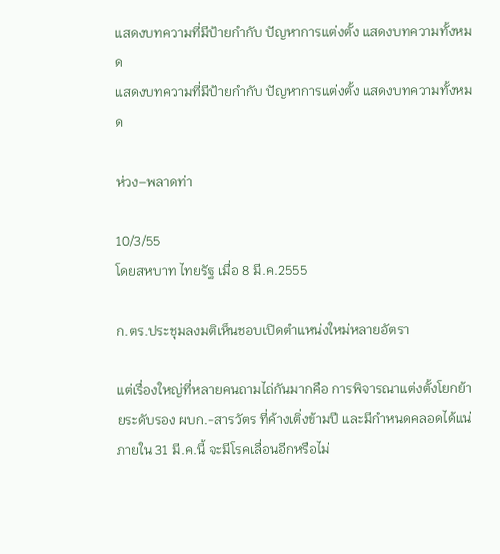แสดงบทความที่มีป้ายกำกับ ปัญหาการแต่งตั้ง แสดงบทความทั้งหมด
แสดงบทความที่มีป้ายกำกับ ปัญหาการแต่งตั้ง แสดงบทความทั้งหมด

ห่วง–พลาดท่า

10/3/55
โดยสหบาท ไทยรัฐ เมื่อ 8 มี.ค.2555

ก.ตร.ประชุมลงมติเห็นชอบเปิดตำแหน่งใหม่หลายอัตรา

แต่เรื่องใหญ่ที่หลายคนถามไถ่กันมากคือ การพิจารณาแต่งตั้งโยกย้ายระดับรอง ผบก.-สารวัตร ที่ค้างเติ่งข้ามปี และมีกำหนดคลอดได้แน่ภายใน 31 มี.ค.นี้ จะมีโรคเลื่อนอีกหรือไม่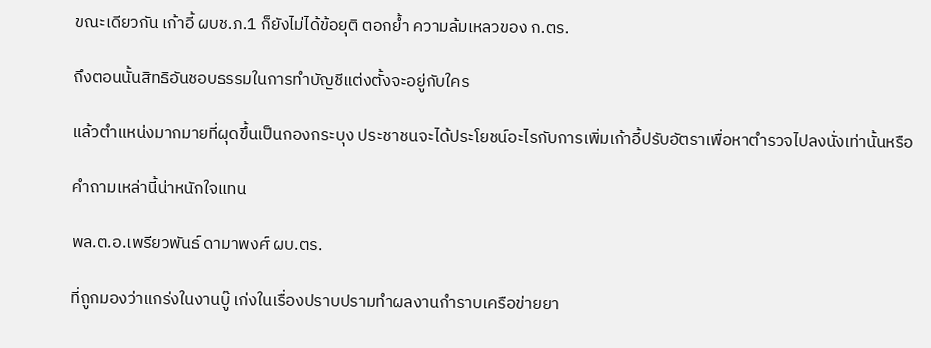ขณะเดียวกัน เก้าอี้ ผบช.ภ.1 ก็ยังไม่ได้ข้อยุติ ตอกย้ำ ความล้มเหลวของ ก.ตร.

ถึงตอนนั้นสิทธิอันชอบธรรมในการทำบัญชีแต่งตั้งจะอยู่กับใคร

แล้วตำแหน่งมากมายที่ผุดขึ้นเป็นกองกระบุง ประชาชนจะได้ประโยชน์อะไรกับการเพิ่มเก้าอี้ปรับอัตราเพื่อหาตำรวจไปลงนั่งเท่านั้นหรือ

คำถามเหล่านี้น่าหนักใจแทน

พล.ต.อ.เพรียวพันธ์ ดามาพงศ์ ผบ.ตร.

ที่ถูกมองว่าแกร่งในงานบู๊ เก่งในเรื่องปราบปรามทำผลงานกำราบเครือข่ายยา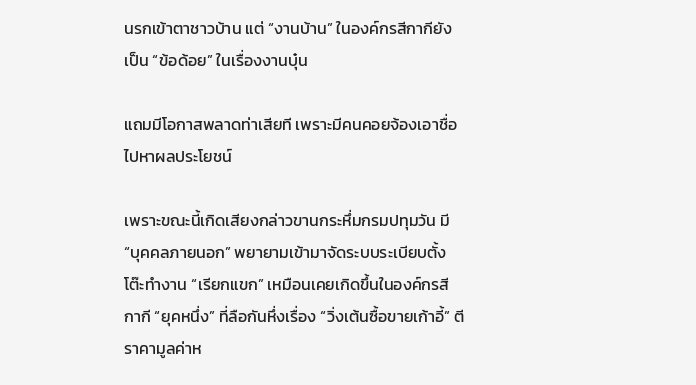นรกเข้าตาชาวบ้าน แต่ “งานบ้าน” ในองค์กรสีกากียังเป็น “ข้อด้อย” ในเรื่องงานบุ๋น

แถมมีโอกาสพลาดท่าเสียที เพราะมีคนคอยจ้องเอาชื่อไปหาผลประโยชน์

เพราะขณะนี้เกิดเสียงกล่าวขานกระหึ่มกรมปทุมวัน มี “บุคคลภายนอก” พยายามเข้ามาจัดระบบระเบียบตั้งโต๊ะทำงาน “เรียกแขก” เหมือนเคยเกิดขึ้นในองค์กรสีกากี “ยุคหนึ่ง” ที่ลือกันหึ่งเรื่อง “วิ่งเต้นซื้อขายเก้าอี้” ตีราคามูลค่าห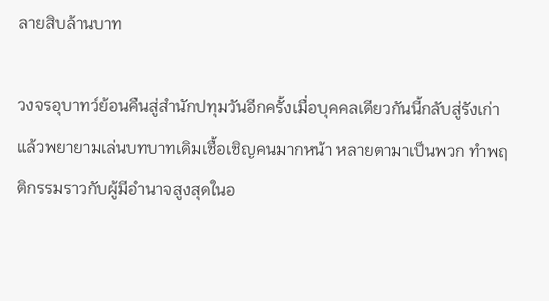ลายสิบล้านบาท

วงจรอุบาทว์ย้อนคืนสู่สำนักปทุมวันอีกครั้งเมื่อบุคคลเดียวกันนี้กลับสู่รังเก่า แล้วพยายามเล่นบทบาทเดิมเชื้อเชิญคนมากหน้า หลายตามาเป็นพวก ทำพฤติกรรมราวกับผู้มีอำนาจสูงสุดในอ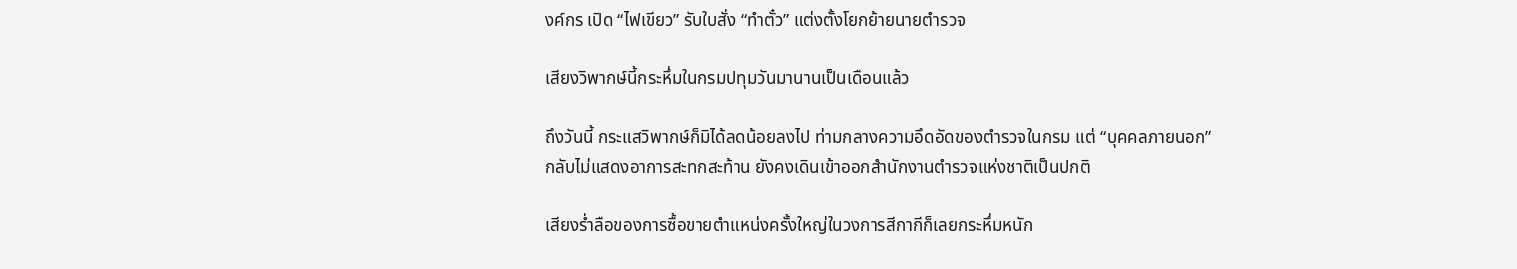งค์กร เปิด “ไฟเขียว” รับใบสั่ง “ทำตั๋ว” แต่งตั้งโยกย้ายนายตำรวจ

เสียงวิพากษ์นี้กระหึ่มในกรมปทุมวันมานานเป็นเดือนแล้ว

ถึงวันนี้ กระแสวิพากษ์ก็มิได้ลดน้อยลงไป ท่ามกลางความอึดอัดของตำรวจในกรม แต่ “บุคคลภายนอก” กลับไม่แสดงอาการสะทกสะท้าน ยังคงเดินเข้าออกสำนักงานตำรวจแห่งชาติเป็นปกติ

เสียงร่ำลือของการซื้อขายตำแหน่งครั้งใหญ่ในวงการสีกากีก็เลยกระหึ่มหนัก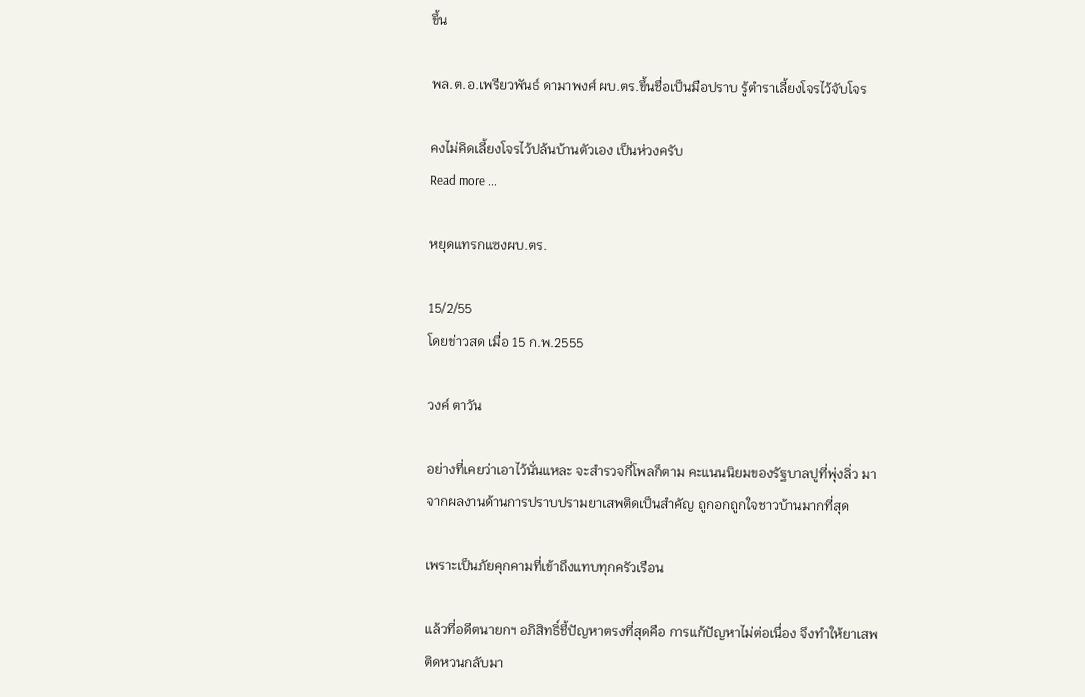ขึ้น

พล.ต.อ.เพรียวพันธ์ ดามาพงศ์ ผบ.ตร.ขึ้นชื่อเป็นมือปราบ รู้ตำราเลี้ยงโจรไว้จับโจร

คงไม่คิดเลี้ยงโจรไว้ปล้นบ้านตัวเอง เป็นห่วงครับ
Read more ...

หยุดแทรกแซงผบ.ตร.

15/2/55
โดยข่าวสด เมื่อ 15 ก.พ.2555

วงค์ ตาวัน

อย่างที่เคยว่าเอาไว้นั่นแหละ จะสำรวจกี่โพลก็ตาม คะแนนนิยมของรัฐบาลปูที่พุ่งลิ่ว มาจากผลงานด้านการปราบปรามยาเสพติดเป็นสำคัญ ถูกอกถูกใจชาวบ้านมากที่สุด

เพราะเป็นภัยคุกคามที่เข้าถึงแทบทุกครัวเรือน

แล้วที่อดีตนายกฯ อภิสิทธิ์ชี้ปัญหาตรงที่สุดคือ การแก้ปัญหาไม่ต่อเนื่อง จึงทำให้ยาเสพติดหวนกลับมา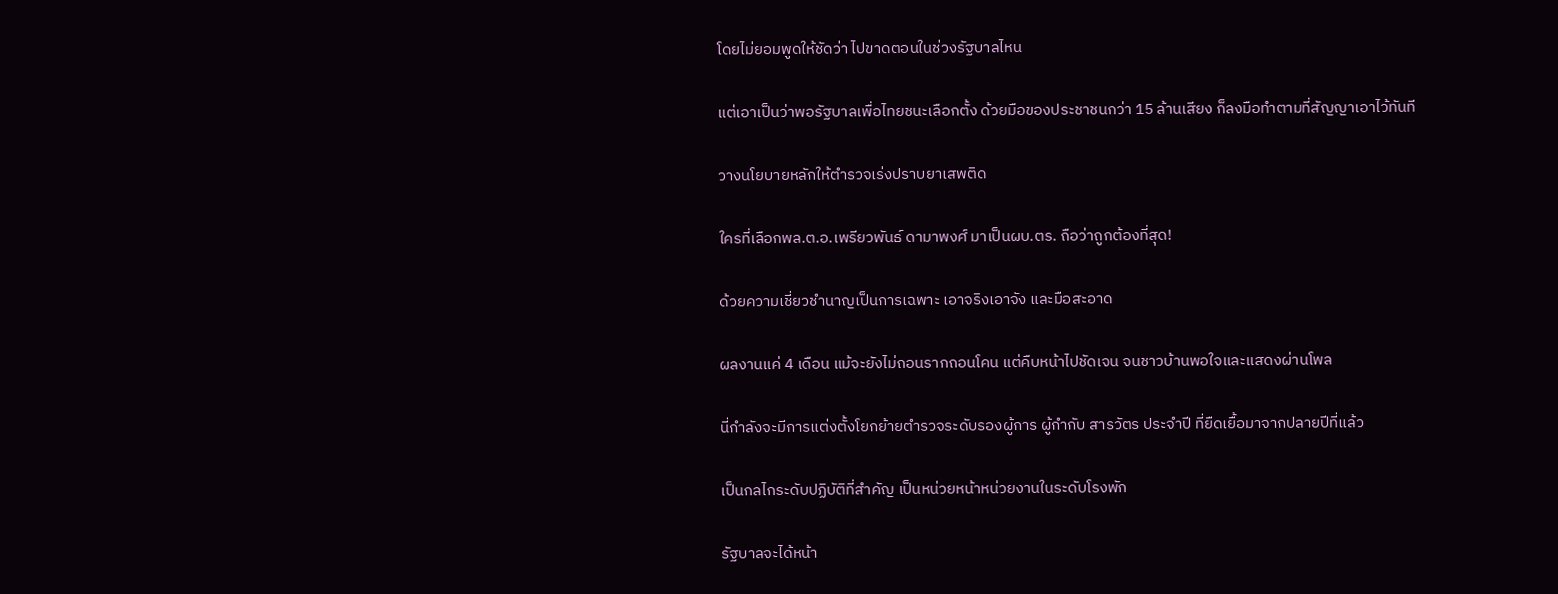โดยไม่ยอมพูดให้ชัดว่า ไปขาดตอนในช่วงรัฐบาลไหน

แต่เอาเป็นว่าพอรัฐบาลเพื่อไทยชนะเลือกตั้ง ด้วยมือของประชาชนกว่า 15 ล้านเสียง ก็ลงมือทำตามที่สัญญาเอาไว้ทันที

วางนโยบายหลักให้ตำรวจเร่งปราบยาเสพติด

ใครที่เลือกพล.ต.อ.เพรียวพันธ์ ดามาพงศ์ มาเป็นผบ.ตร. ถือว่าถูกต้องที่สุด!

ด้วยความเชี่ยวชำนาญเป็นการเฉพาะ เอาจริงเอาจัง และมือสะอาด

ผลงานแค่ 4 เดือน แม้จะยังไม่ถอนรากถอนโคน แต่คืบหน้าไปชัดเจน จนชาวบ้านพอใจและแสดงผ่านโพล

นี่กำลังจะมีการแต่งตั้งโยกย้ายตำรวจระดับรองผู้การ ผู้กำกับ สารวัตร ประจำปี ที่ยืดเยื้อมาจากปลายปีที่แล้ว

เป็นกลไกระดับปฏิบัติที่สำคัญ เป็นหน่วยหน้าหน่วยงานในระดับโรงพัก

รัฐบาลจะได้หน้า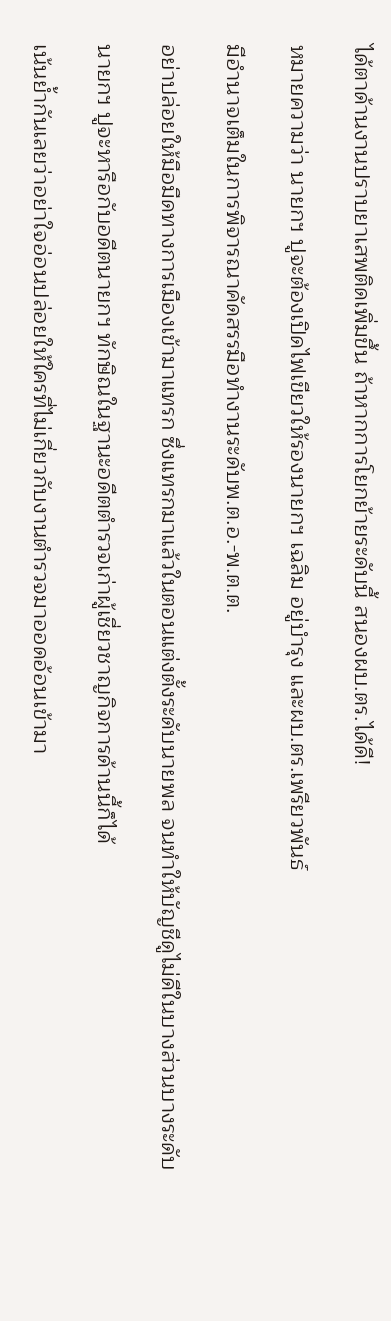ได้ตาด้านงานปราบยาเสพติดเพิ่มขึ้น ถ้าหากการโยกย้ายระดับนี้ สนองผบ.ตร.ได้ดี!

หมายความว่า นายกฯ ปูจะต้องเปิดไฟเขียวให้รองนายกฯ เฉลิม อยู่บำรุง และผบ.ตร.เพรียวพันธ์

มีอำนาจเต็มในการพิจารณาคัดสรรมือทำงานระดับพ.ต.อ.-พ.ต.ต.

อย่าปล่อยให้มือมืดทางการเมืองเข้ามาแทรก ซึ่งแทรกมาแล้วในตอนแต่งตั้งระดับนายพล จนทำให้บัญชีดูไม่ดีในบางส่วนบางระดับ

นายกฯ ปูจะหารือกับอดีตนายกฯ ทักษิณในฐานะอดีตตำรวจเก่าผู้เชี่ยวชาญกิจการด้านนี้ก็ได้

เน้นย้ำกันเลยว่าอย่าใจอ่อนปล่อยให้ใครที่ไม่เกี่ยวกับงานตำรวจมาออดอ้อนเข้ามา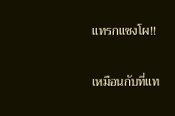แทรกแซงโผ!!

เหมือนกับที่แท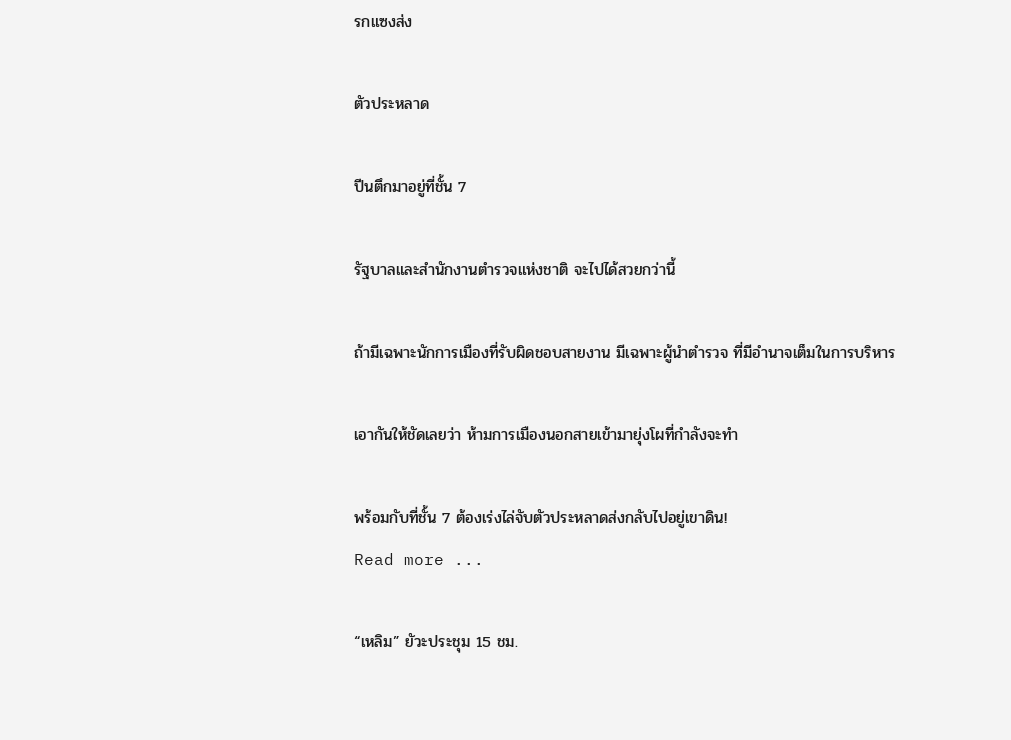รกแซงส่ง

ตัวประหลาด

ปีนตึกมาอยู่ที่ชั้น 7

รัฐบาลและสำนักงานตำรวจแห่งชาติ จะไปได้สวยกว่านี้

ถ้ามีเฉพาะนักการเมืองที่รับผิดชอบสายงาน มีเฉพาะผู้นำตำรวจ ที่มีอำนาจเต็มในการบริหาร

เอากันให้ชัดเลยว่า ห้ามการเมืองนอกสายเข้ามายุ่งโผที่กำลังจะทำ

พร้อมกับที่ชั้น 7 ต้องเร่งไล่จับตัวประหลาดส่งกลับไปอยู่เขาดิน!
Read more ...

“เหลิม” ยัวะประชุม 15 ชม.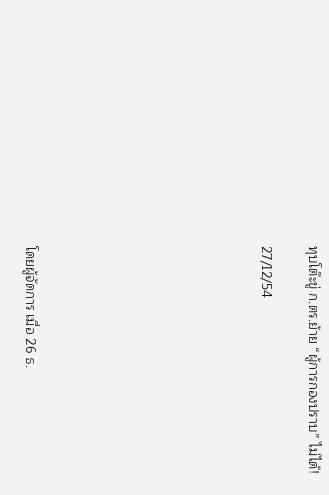ทุบโต๊ะขู่ ก.ตร.ย้าย “ผู้การกองปราบ” ไม่ได้!

27/12/54









โดยผู้จัดการ เมื่อ 26 ธ.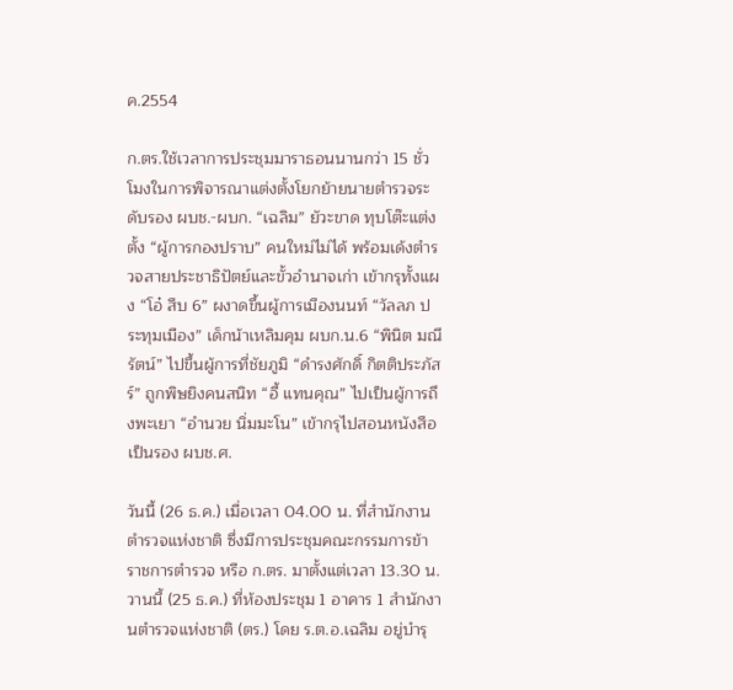ค.2554

ก.ตร.ใช้เวลาการประชุมมาราธอนนานกว่า 15 ชั่วโมงในการพิจารณาแต่งตั้งโยกย้ายนายตำรวจระดับรอง ผบช.-ผบก. “เฉลิม” ยัวะขาด ทุบโต๊ะแต่งตั้ง “ผู้การกองปราบ” คนใหม่ไม่ได้ พร้อมเด้งตำรวจสายประชาธิปัตย์และขั้วอำนาจเก่า เข้ากรุทั้งแผง “โอ๋ สืบ 6” ผงาดขึ้นผู้การเมืองนนท์ “วัลลภ ประทุมเมือง” เด็กน้าเหลิมคุม ผบก.น.6 “พินิต มณีรัตน์” ไปขึ้นผู้การที่ชัยภูมิ “ดำรงศักดิ์ กิตติประภัสร์” ถูกพิษยิงคนสนิท “อี้ แทนคุณ” ไปเป็นผู้การถึงพะเยา “อำนวย นิ่มมะโน” เข้ากรุไปสอนหนังสือเป็นรอง ผบช.ศ.

วันนี้ (26 ธ.ค.) เมื่อเวลา 04.00 น. ที่สำนักงานตำรวจแห่งชาติ ซึ่งมีการประชุมคณะกรรมการข้าราชการตำรวจ หรือ ก.ตร. มาตั้งแต่เวลา 13.30 น.วานนี้ (25 ธ.ค.) ที่ห้องประชุม 1 อาคาร 1 สำนักงานตำรวจแห่งชาติ (ตร.) โดย ร.ต.อ.เฉลิม อยู่บำรุ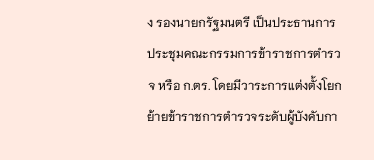ง รองนายกรัฐมนตรี เป็นประธานการประชุมคณะกรรมการข้าราชการตำรวจ หรือ ก.ตร. โดยมีวาระการแต่งตั้งโยกย้ายข้าราชการตำรวจระดับผู้บังคับกา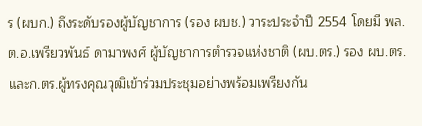ร (ผบก.) ถึงระดับรองผู้บัญชาการ (รอง ผบช.) วาระประจำปี 2554 โดยมี พล.ต.อ.เพรียวพันธ์ ดามาพงศ์ ผู้บัญชาการตำรวจแห่งชาติ (ผบ.ตร.) รอง ผบ.ตร. และก.ตร.ผู้ทรงคุณวุฒิเข้าร่วมประชุมอย่างพร้อมเพรียงกัน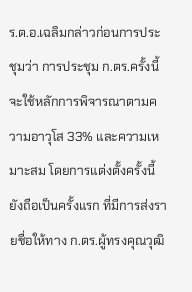ร.ต.อ.เฉลิมกล่าวก่อนการประชุมว่า การประชุม ก.ตร.ครั้งนี้จะใช้หลักการพิจารณาตามความอาวุโส 33% และความเหมาะสม โดยการแต่งตั้งครั้งนี้ยังถือเป็นครั้งแรก ที่มีการส่งรายชื่อให้ทาง ก.ตร.ผู้ทรงคุณวุฒิ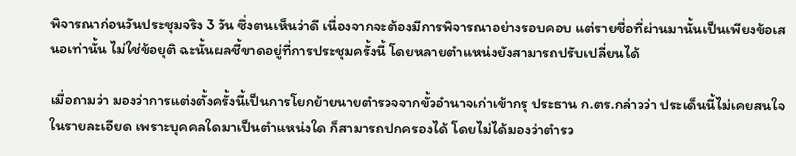พิจารณาก่อนวันประชุมจริง 3 วัน ซึ่งตนเห็นว่าดี เนื่องจากจะต้องมีการพิจารณาอย่างรอบคอบ แต่รายชื่อที่ผ่านมานั้นเป็นเพียงข้อเสนอเท่านั้น ไม่ใช่ข้อยุติ ฉะนั้นผลชี้ขาดอยู่ที่การประชุมครั้งนี้ โดยหลายตำแหน่งยังสามารถปรับเปลี่ยนได้

เมื่อถามว่า มองว่าการแต่งตั้งครั้งนี้เป็นการโยกย้ายนายตำรวจจากขั้วอำนาจเก่าเข้ากรุ ประธาน ก.ตร.กล่าวว่า ประเด็นนี้ไม่เคยสนใจในรายละเอียด เพราะบุคคลใดมาเป็นตำแหน่งใด ก็สามารถปกครองได้ โดยไม่ได้มองว่าตำรว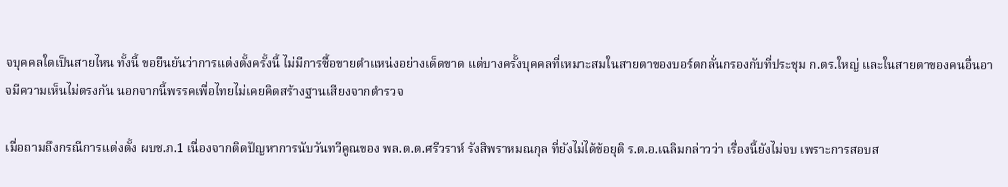จบุคคลใดเป็นสายไหน ทั้งนี้ ขอยืนยันว่าการแต่งตั้งครั้งนี้ ไม่มีการซื้อขายตำแหน่งอย่างเด็ดขาด แต่บางครั้งบุคคลที่เหมาะสมในสายตาของบอร์ดกลั่นกรองกับที่ประชุม ก.ตร.ใหญ่ และในสายตาของคนอื่นอาจมีความเห็นไม่ตรงกัน นอกจากนี้พรรคเพื่อไทยไม่เคยคิดสร้างฐานเสียงจากตำรวจ

เมื่อถามถึงกรณีการแต่งตั้ง ผบช.ภ.1 เนื่องจากติดปัญหาการนับวันทวีคูณของ พล.ต.ต.ศรีวราห์ รังสิพราหมณกุล ที่ยังไม่ได้ข้อยุติ ร.ต.อ.เฉลิมกล่าวว่า เรื่องนี้ยังไม่จบ เพราะการสอบส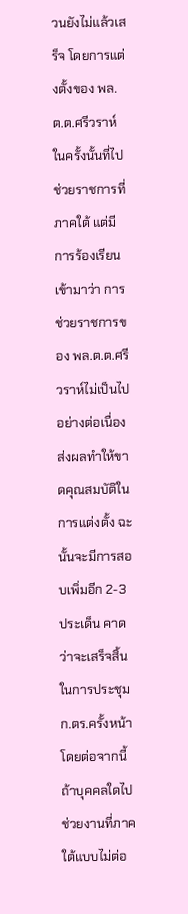วนยังไม่แล้วเสร็จ โดยการแต่งตั้งของ พล.ต.ต.ศรีวราห์ในครั้งนั้นที่ไปช่วยราชการที่ภาคใต้ แต่มีการร้องเรียนเข้ามาว่า การช่วยราชการของ พล.ต.ต.ศรีวราห์ไม่เป็นไปอย่างต่อเนื่อง ส่งผลทำให้ขาดคุณสมบัติในการแต่งตั้ง ฉะนั้นจะมีการสอบเพิ่มอีก 2-3 ประเด็น คาดว่าจะเสร็จสิ้นในการประชุม ก.ตร.ครั้งหน้า โดยต่อจากนี้ถ้าบุคคลใดไปช่วยงานที่ภาคใต้แบบไม่ต่อ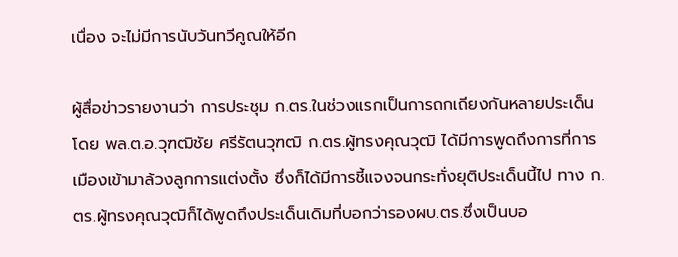เนื่อง จะไม่มีการนับวันทวีคูณให้อีก

ผู้สื่อข่าวรายงานว่า การประชุม ก.ตร.ในช่วงแรกเป็นการถกเถียงกันหลายประเด็นโดย พล.ต.อ.วุฑฒิชัย ศรีรัตนวุฑฒิ ก.ตร.ผู้ทรงคุณวุฒิ ได้มีการพูดถึงการที่การเมืองเข้ามาล้วงลูกการแต่งตั้ง ซึ่งก็ได้มีการชี้แจงจนกระทั่งยุติประเด็นนี้ไป ทาง ก.ตร.ผู้ทรงคุณวุฒิก็ได้พูดถึงประเด็นเดิมที่บอกว่ารองผบ.ตร.ซึ่งเป็นบอ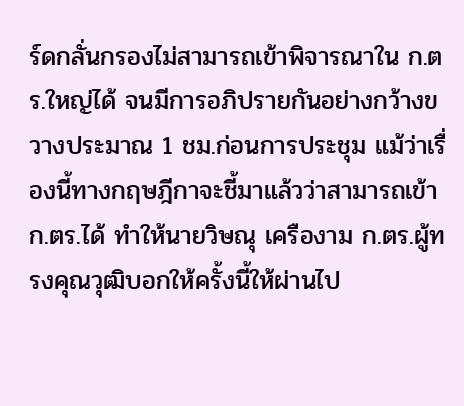ร์ดกลั่นกรองไม่สามารถเข้าพิจารณาใน ก.ตร.ใหญ่ได้ จนมีการอภิปรายกันอย่างกว้างขวางประมาณ 1 ชม.ก่อนการประชุม แม้ว่าเรื่องนี้ทางกฤษฎีกาจะชี้มาแล้วว่าสามารถเข้า ก.ตร.ได้ ทำให้นายวิษณุ เครืองาม ก.ตร.ผู้ทรงคุณวุฒิบอกให้ครั้งนี้ให้ผ่านไป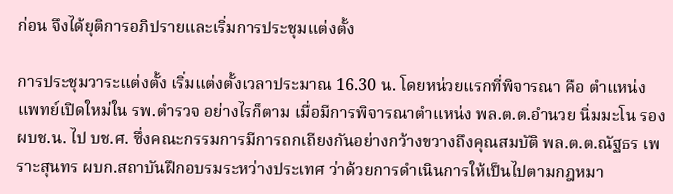ก่อน จึงได้ยุติการอภิปรายและเริ่มการประชุมแต่งตั้ง

การประชุมวาระแต่งตั้ง เริ่มแต่งตั้งเวลาประมาณ 16.30 น. โดยหน่วยแรกที่พิจารณา คือ ตำแหน่งแพทย์เปิดใหม่ใน รพ.ตำรวจ อย่างไรก็ตาม เมื่อมีการพิจารณาตำแหน่ง พล.ต.ต.อำนวย นิ่มมะโน รอง ผบช.น. ไป บช.ศ. ซึ่งคณะกรรมการมีการถกเถียงกันอย่างกว้างขวางถึงคุณสมบัติ พล.ต.ต.ณัฐธร เพราะสุนทร ผบก.สถาบันฝึกอบรมระหว่างประเทศ ว่าด้วยการดำเนินการให้เป็นไปตามกฎหมา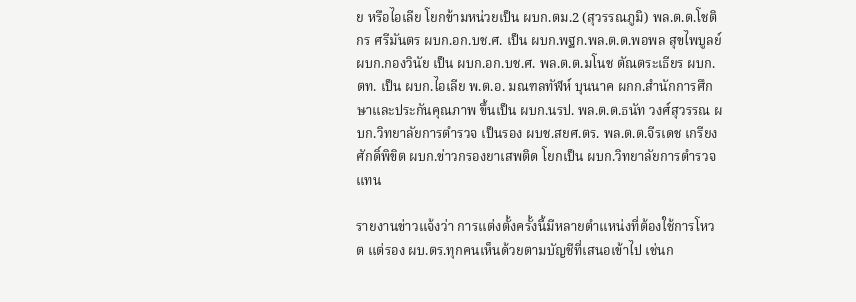ย หรือไอเลีย โยกข้ามหน่วยเป็น ผบก.ตม.2 (สุวรรณภูมิ) พล.ต.ต.โชติกร ศรีมันตร ผบก.อก.บช.ศ. เป็น ผบก.พฐก.พล.ต.ต.พอพล สุขไพบูลย์ ผบก.กองวินัย เป็น ผบก.อก.บช.ศ. พล.ต.ต.มโนช ตัณตระเธียร ผบก.ตท. เป็น ผบก.ไอเลีย พ.ต.อ. มณฑลทัฬห์ บุนนาค ผกก.สำนักการศึกษาและประกันคุณภาพ ขึ้นเป็น ผบก.นรป. พล.ต.ต.ธนัท วงศ์สุวรรณ ผบก.วิทยาลัยการตำรวจ เป็นรอง ผบช.สยศ.ตร. พล.ต.ต.จีรเดช เกรียงศักดิ์พิขิต ผบก.ข่าวกรองยาเสพติด โยกเป็น ผบก.วิทยาลัยการตำรวจแทน

รายงานข่าวแจ้งว่า การแต่งตั้งครั้งนี้มีหลายตำแหน่งที่ต้องใช้การโหวต แต่รอง ผบ.ตร.ทุกคนเห็นด้วยตามบัญชีที่เสนอเข้าไป เช่นก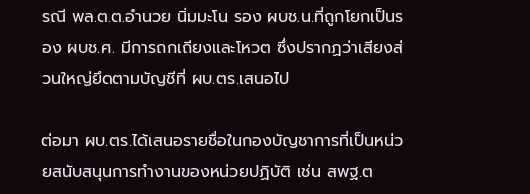รณี พล.ต.ต.อำนวย นิ่มมะโน รอง ผบช.น.ที่ถูกโยกเป็นรอง ผบช.ศ. มีการถกเถียงและโหวต ซึ่งปรากฏว่าเสียงส่วนใหญ่ยึดตามบัญชีที่ ผบ.ตร.เสนอไป

ต่อมา ผบ.ตร.ได้เสนอรายชื่อในกองบัญชาการที่เป็นหน่วยสนับสนุนการทำงานของหน่วยปฏิบัติ เช่น สพฐ.ต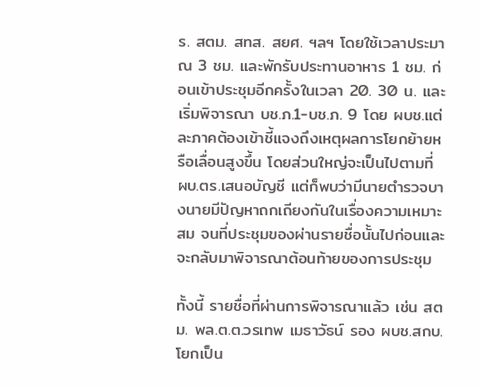ร. สตม. สทส. สยศ. ฯลฯ โดยใช้เวลาประมาณ 3 ชม. และพักรับประทานอาหาร 1 ชม. ก่อนเข้าประชุมอีกครั้งในเวลา 20. 30 น. และเริ่มพิจารณา บช.ภ.1-บช.ภ. 9 โดย ผบช.แต่ละภาคต้องเข้าชี้แจงถึงเหตุผลการโยกย้ายหรือเลื่อนสูงขึ้น โดยส่วนใหญ่จะเป็นไปตามที่ ผบ.ตร.เสนอบัญชี แต่ก็พบว่ามีนายตำรวจบางนายมีปัญหาถกเถียงกันในเรื่องความเหมาะสม จนที่ประชุมของผ่านรายชื่อนั้นไปก่อนและจะกลับมาพิจารณาต้อนท้ายของการประชุม

ทั้งนี้ รายชื่อที่ผ่านการพิจารณาแล้ว เช่น สตม. พล.ต.ต.วรเทพ เมธาวัธน์ รอง ผบช.สกบ. โยกเป็น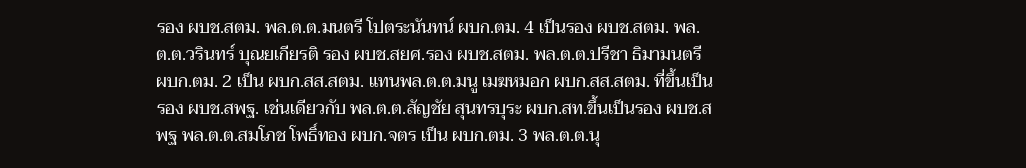รอง ผบช.สตม. พล.ต.ต.มนตรี โปตระนันทน์ ผบก.ตม. 4 เป็นรอง ผบช.สตม. พล.ต.ต.วรินทร์ บุณยเกียรติ รอง ผบช.สยศ.รอง ผบช.สตม. พล.ต.ต.ปรีชา ธิมามนตรี ผบก.ตม. 2 เป็น ผบก.สส.สตม. แทนพล.ต.ต.มนู เมฆหมอก ผบก.สส.สตม. ที่ขึ้นเป็นรอง ผบช.สพฐ. เช่นเดียวกับ พล.ต.ต.สัญชัย สุนทรบุระ ผบก.สท.ขึ้นเป็นรอง ผบช.สพฐ พล.ต.ต.สมโภช โพธิ์ทอง ผบก.จตร เป็น ผบก.ตม. 3 พล.ต.ต.นุ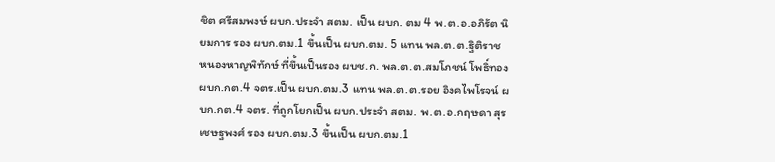ชิต ศรีสมพงษ์ ผบก.ประจำ สตม. เป็น ผบก. ตม 4 พ.ต.อ.อภิรัต นิยมการ รอง ผบก.ตม.1 ขึ้นเป็น ผบก.ตม. 5 แทน พล.ต.ต.ฐิติราช หนองหาญพิทักษ์ ที่ขึ้นเป็นรอง ผบช.ก. พล.ต.ต.สมโภชน์ โพธิ์ทอง ผบก.กต.4 จตร.เป็น ผบก.ตม.3 แทน พล.ต.ต.รอย อิงคไพโรจน์ ผบก.กต.4 จตร. ที่ถูกโยกเป็น ผบก.ประจำ สตม. พ.ต.อ.กฤษดา สุรเชษฐพงศ์ รอง ผบก.ตม.3 ขึ้นเป็น ผบก.ตม.1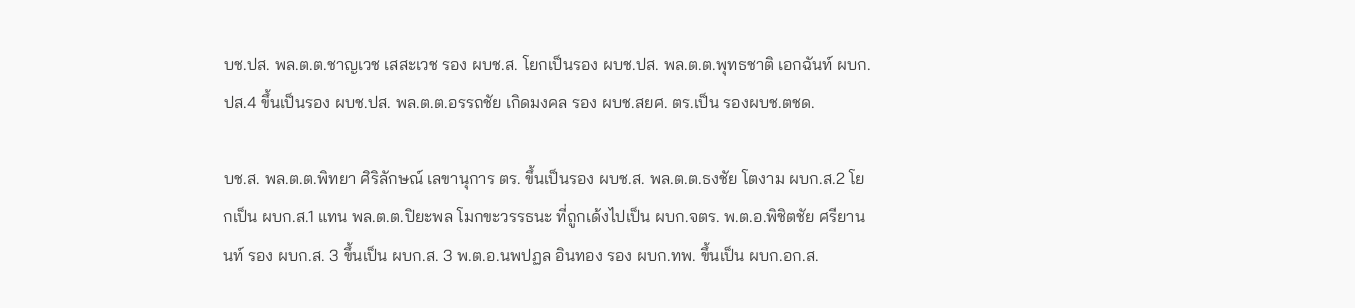บช.ปส. พล.ต.ต.ชาญเวช เสสะเวช รอง ผบช.ส. โยกเป็นรอง ผบช.ปส. พล.ต.ต.พุทธชาติ เอกฉันท์ ผบก.ปส.4 ขึ้นเป็นรอง ผบช.ปส. พล.ต.ต.อรรถชัย เกิดมงคล รอง ผบช.สยศ. ตร.เป็น รองผบช.ตชด.

บช.ส. พล.ต.ต.พิทยา ศิริลักษณ์ เลขานุการ ตร. ขึ้นเป็นรอง ผบช.ส. พล.ต.ต.ธงชัย โตงาม ผบก.ส.2 โยกเป็น ผบก.ส.1 แทน พล.ต.ต.ปิยะพล โมกขะวรรธนะ ที่ถูกเด้งไปเป็น ผบก.จตร. พ.ต.อ.พิชิตชัย ศรียานนท์ รอง ผบก.ส. 3 ขึ้นเป็น ผบก.ส. 3 พ.ต.อ.นพปฏล อินทอง รอง ผบก.ทพ. ขึ้นเป็น ผบก.อก.ส.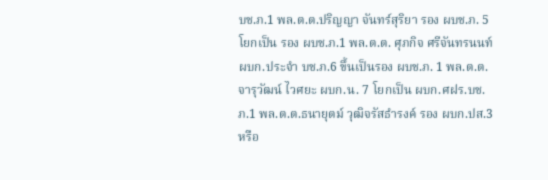บช.ภ.1 พล.ต.ต.ปริญญา จันทร์สุริยา รอง ผบช.ภ. 5 โยกเป็น รอง ผบช.ภ.1 พล.ต.ต. ศุภกิจ ศรีจันทรนนท์ ผบก.ประจำ บช.ภ.6 ขึ้นเป็นรอง ผบช.ภ. 1 พล.ต.ต.จารุวัฒน์ ไวศยะ ผบก.น. 7 โยกเป็น ผบก.ศฝร.บช.ภ.1 พล.ต.ต.ธนายุตม์ วุฒิจรัสธำรงค์ รอง ผบก.ปส.3 หรือ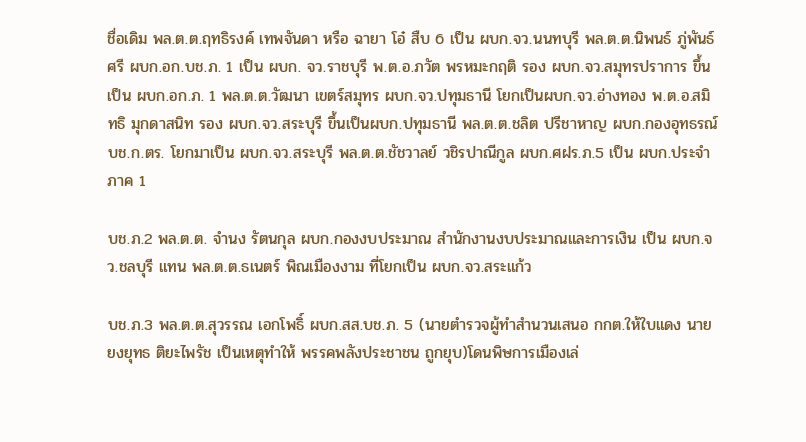ชื่อเดิม พล.ต.ต.ฤทธิรงค์ เทพจันดา หรือ ฉายา โอ๋ สืบ 6 เป็น ผบก.จว.นนทบุรี พล.ต.ต.นิพนธ์ ภู่พันธ์ศรี ผบก.อก.บช.ภ. 1 เป็น ผบก. จว.ราชบุรี พ.ต.อ.ภวัต พรหมะกฤติ รอง ผบก.จว.สมุทรปราการ ขึ้นเป็น ผบก.อก.ภ. 1 พล.ต.ต.วัฒนา เขตร์สมุทร ผบก.จว.ปทุมธานี โยกเป็นผบก.จว.อ่างทอง พ.ต.อ.สมิทธิ มุกดาสนิท รอง ผบก.จว.สระบุรี ขึ้นเป็นผบก.ปทุมธานี พล.ต.ต.ชลิต ปรีชาหาญ ผบก.กองอุทธรณ์ บช.ก.ตร. โยกมาเป็น ผบก.จว.สระบุรี พล.ต.ต.ชัชวาลย์ วชิรปาณีกูล ผบก.ศฝร.ภ.5 เป็น ผบก.ประจำภาค 1

บช.ภ.2 พล.ต.ต. จำนง รัตนกุล ผบก.กองงบประมาณ สำนักงานงบประมาณและการเงิน เป็น ผบก.จว.ชลบุรี แทน พล.ต.ต.ธเนตร์ พิณเมืองงาม ที่โยกเป็น ผบก.จว.สระแก้ว

บช.ภ.3 พล.ต.ต.สุวรรณ เอกโพธิ์ ผบก.สส.บช.ภ. 5 (นายตำรวจผู้ทำสำนวนเสนอ กกต.ให้ใบแดง นายยงยุทธ ติยะไพรัช เป็นเหตุทำให้ พรรคพลังประชาชน ถูกยุบ)โดนพิษการเมืองเล่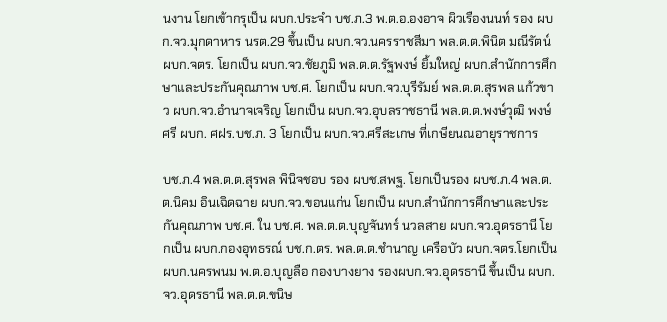นงาน โยกเข้ากรุเป็น ผบก.ประจำ บช.ภ.3 พ.ต.อ.องอาจ ผิวเรืองนนท์ รอง ผบก.จว.มุกดาหาร นรต.29 ขึ้นเป็น ผบก.จว.นครราชสีมา พล.ต.ต.พินิต มณีรัตน์ ผบก.จตร. โยกเป็น ผบก.จว.ชัยภูมิ พล.ต.ต.รัฐพงษ์ ยิ้มใหญ่ ผบก.สำนักการศึกษาและประกันคุณภาพ บช.ศ. โยกเป็น ผบก.จว.บุรีรัมย์ พล.ต.ต.สุรพล แก้วขาว ผบก.จว.อำนาจเจริญ โยกเป็น ผบก.จว.อุบลราชธานี พล.ต.ต.พงษ์วุฒิ พงษ์ศรี ผบก. ศฝร.บช.ภ. 3 โยกเป็น ผบก.จว.ศรีสะเกษ ที่เกษียนณอายุราชการ

บช.ภ.4 พล.ต.ต.สุรพล พินิจชอบ รอง ผบช.สพฐ. โยกเป็นรอง ผบช.ภ.4 พล.ต.ต.นิคม อินเฉิดฉาย ผบก.จว.ขอนแก่น โยกเป็น ผบก.สำนักการศึกษาและประกันคุณภาพ บช.ศ. ใน บช.ศ. พล.ต.ต.บุญจันทร์ นวลสาย ผบก.จว.อุดรธานี โยกเป็น ผบก.กองอุทธรณ์ บช.ก.ตร. พล.ต.ต.ชำนาญ เครือบัว ผบก.จตร.โยกเป็นผบก.นครพนม พ.ต.อ.บุญลือ กองบางยาง รองผบก.จว.อุดรธานี ขึ้นเป็น ผบก.จว.อุดรธานี พล.ต.ต.ขนิษ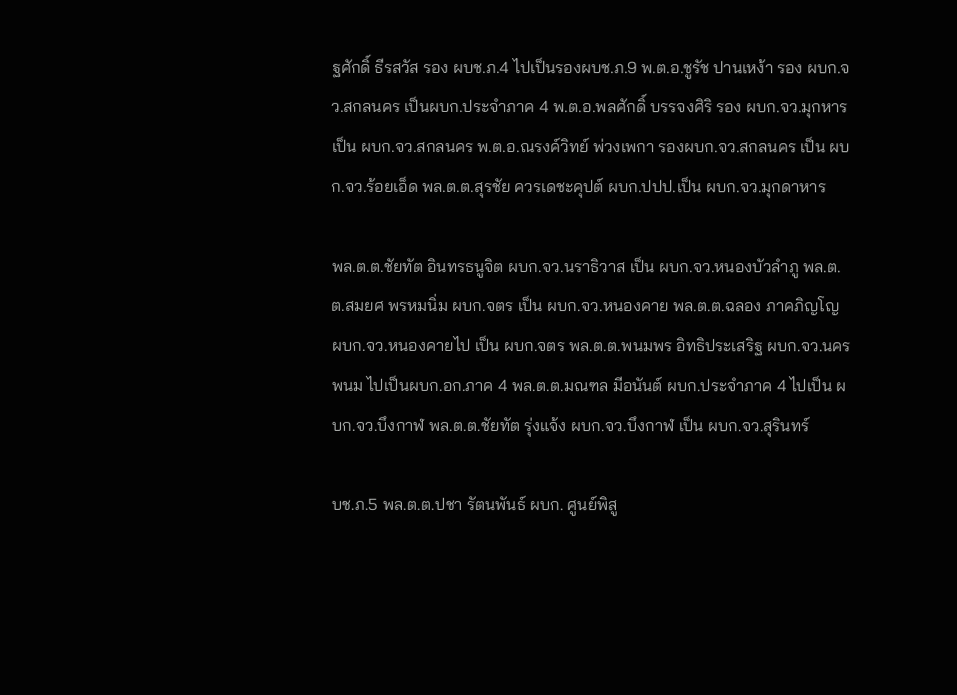ฐศักดิ์ ธีรสวัส รอง ผบช.ภ.4 ไปเป็นรองผบช.ภ.9 พ.ต.อ.ชูรัช ปานเหง้า รอง ผบก.จว.สกลนคร เป็นผบก.ประจำภาค 4 พ.ต.อ.พลศักดิ์ บรรจงศิริ รอง ผบก.จว.มุกหาร เป็น ผบก.จว.สกลนคร พ.ต.อ.ณรงค์วิทย์ พ่วงเพกา รองผบก.จว.สกลนคร เป็น ผบก.จว.ร้อยเอ็ด พล.ต.ต.สุรชัย ควรเดชะคุปต์ ผบก.ปปป.เป็น ผบก.จว.มุกดาหาร

พล.ต.ต.ชัยทัต อินทรธนูจิต ผบก.จว.นราธิวาส เป็น ผบก.จว.หนองบัวลำภู พล.ต.ต.สมยศ พรหมนิ่ม ผบก.จตร เป็น ผบก.จว.หนองคาย พล.ต.ต.ฉลอง ภาคภิญโญ ผบก.จว.หนองคายไป เป็น ผบก.จตร พล.ต.ต.พนมพร อิทธิประเสริฐ ผบก.จว.นครพนม ไปเป็นผบก.อก.ภาค 4 พล.ต.ต.มณฑล มีอนันต์ ผบก.ประจำภาค 4 ไปเป็น ผบก.จว.บึงกาฬ พล.ต.ต.ชัยทัต รุ่งแจ้ง ผบก.จว.บึงกาฬ เป็น ผบก.จว.สุรินทร์

บช.ภ.5 พล.ต.ต.ปชา รัตนพันธ์ ผบก. ศูนย์พิสู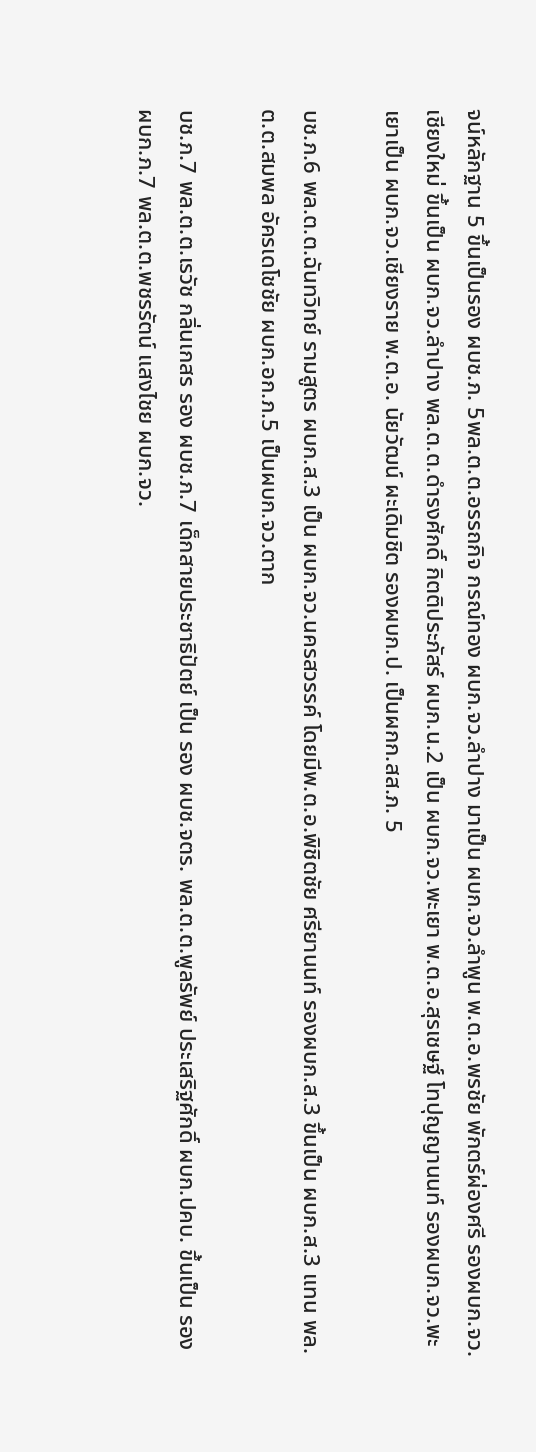จน์หลักฐาน 5 ขึ้นเป็นรอง ผบช.ภ. 5พล.ต.ต.อรรถกิจ กรณ์ทอง ผบก.จว.ลำปาง มาเป็น ผบก.จว.ลำพูน พ.ต.อ.พรชัย พักตร์ผ่องศรี รองผบก.จว.เชียงใหม่ ขึ้นเป็น ผบก.จว.ลำปาง พล.ต.ต.ดำรงศักดิ์ กิตติประภัสร์ ผบก.น.2 เป็น ผบก.จว.พะเยา พ.ต.อ.สุรเชษฐ์ โทปุญญานนท์ รองผบก.จว.พะเยาเป็น ผบก.จว.เชียงราย พ.ต.อ. นัยวัฒน์ ผะเดิมชิต รองผบก.ป. เป็นผกก.สส.ภ. 5

บช.ภ.6 พล.ต.ต.ฉันทวิทย์ รามสูตร ผบก.ส.3 เป็น ผบก.จว.นครสวรรค์ โดยมีพ.ต.อ.พิชิตชัย ศรียานนท์ รองผบก.ส.3 ขึ้นเป็น ผบก.ส.3 แทน พล.ต.ต.สมพล อัครเดโชชัย ผบก.อก.ภ.5 เป็นผบก.จว.ตาก

บช.ภ.7 พล.ต.ต.เรวัช กลิ่นเกสร รอง ผบช.ภ.7 เด็กสายประชาธิปัตย์ เป็น รอง ผบช.จตร. พล.ต.ต.พูลรัพย์ ประเสริฐศักดิ์ ผบก.ปคบ. ขึ้นเป็น รอง ผบก.ภ.7 พล.ต.ต.พชรรัตน์ แสงไชย ผบก.จว.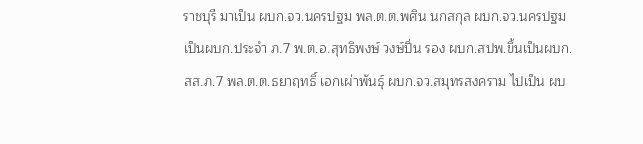ราชบุรี มาเป็น ผบก.จว.นครปฐม พล.ต.ต.พศิน นกสกุล ผบก.จว.นครปฐม เป็นผบก.ประจำ ภ.7 พ.ต.อ.สุทธิพงษ์ วงษ์ปิ่น รอง ผบก.สปพ.ขึ้นเป็นผบก.สส.ภ.7 พล.ต.ต.ธยาฤทธิ์ เอกเผ่าพันธุ์ ผบก.จว.สมุทรสงคราม ไปเป็น ผบ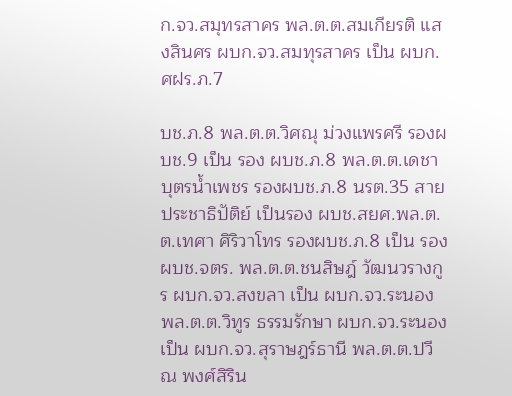ก.จว.สมุทรสาคร พล.ต.ต.สมเกียรติ แสงสินศร ผบก.จว.สมทุรสาคร เป็น ผบก.ศฝร.ภ.7

บช.ภ.8 พล.ต.ต.วิศณุ ม่วงแพรศรี รองผบช.9 เป็น รอง ผบช.ภ.8 พล.ต.ต.เดชา บุตรน้ำเพชร รองผบช.ภ.8 นรต.35 สายประชาธิปัติย์ เป็นรอง ผบช.สยศ.พล.ต.ต.เทศา ศิริวาโทร รองผบช.ภ.8 เป็น รอง ผบช.จตร. พล.ต.ต.ชนสิษฎ์ วัฒนวรางกูร ผบก.จว.สงขลา เป็น ผบก.จว.ระนอง พล.ต.ต.วิทูร ธรรมรักษา ผบก.จว.ระนอง เป็น ผบก.จว.สุราษฎร์ธานี พล.ต.ต.ปวีณ พงศ์สิริน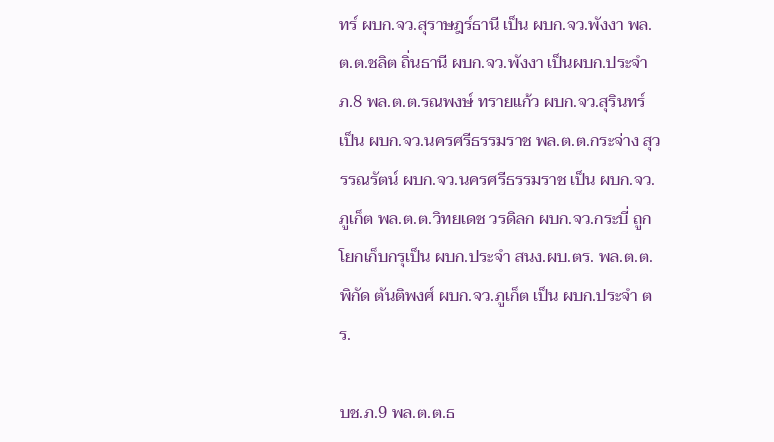ทร์ ผบก.จว.สุราษฎร์ธานี เป็น ผบก.จว.พังงา พล.ต.ต.ชลิต ถิ่นธานี ผบก.จว.พังงา เป็นผบก.ประจำ ภ.8 พล.ต.ต.รณพงษ์ ทรายแก้ว ผบก.จว.สุรินทร์ เป็น ผบก.จว.นครศรีธรรมราช พล.ต.ต.กระจ่าง สุวรรณรัตน์ ผบก.จว.นครศรีธรรมราช เป็น ผบก.จว.ภูเก็ต พล.ต.ต.วิทยเดช วรดิลก ผบก.จว.กระบี่ ถูกโยกเก็บกรุเป็น ผบก.ประจำ สนง.ผบ.ตร. พล.ต.ต.พิกัด ตันติพงศ์ ผบก.จว.ภูเก็ต เป็น ผบก.ประจำ ตร.

บช.ภ.9 พล.ต.ต.ธ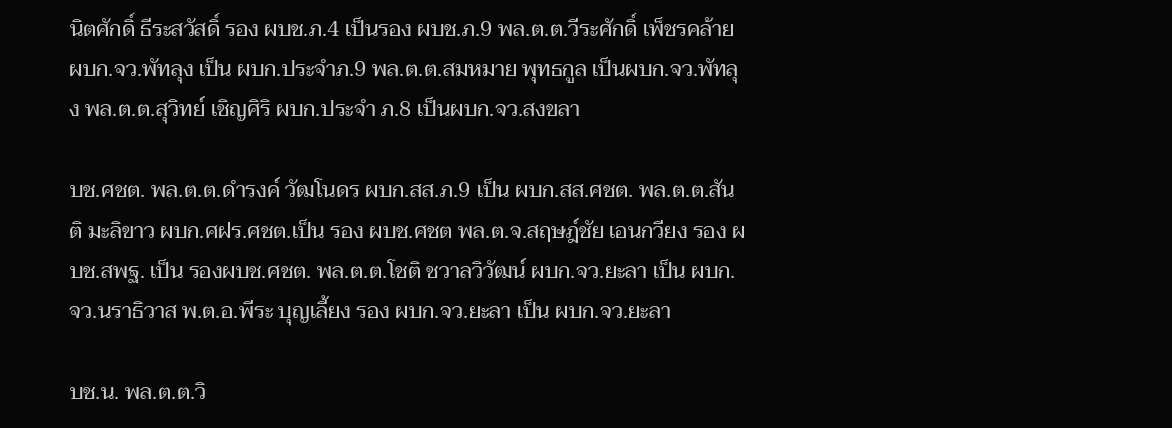นิตศักดิ์ ธีระสวัสดิ์ รอง ผบช.ภ.4 เป็นรอง ผบช.ภ.9 พล.ต.ต.วีระศักดิ์ เพ็ชรคล้าย ผบก.จว.พัทลุง เป็น ผบก.ประจำภ.9 พล.ต.ต.สมหมาย พุทธกูล เป็นผบก.จว.พัทลุง พล.ต.ต.สุวิทย์ เชิญศิริ ผบก.ประจำ ภ.8 เป็นผบก.จว.สงขลา

บช.ศชต. พล.ต.ต.ดำรงค์ วัฒโนดร ผบก.สส.ภ.9 เป็น ผบก.สส.ศชต. พล.ต.ต.สันติ มะลิขาว ผบก.ศฝร.ศชต.เป็น รอง ผบช.ศชต พล.ต.จ.สฤษฎ์ชัย เอนกวียง รอง ผบช.สพฐ. เป็น รองผบช.ศชต. พล.ต.ต.โชติ ชวาลวิวัฒน์ ผบก.จว.ยะลา เป็น ผบก.จว.นราธิวาส พ.ต.อ.พีระ บุญเลี้ยง รอง ผบก.จว.ยะลา เป็น ผบก.จว.ยะลา

บช.น. พล.ต.ต.วิ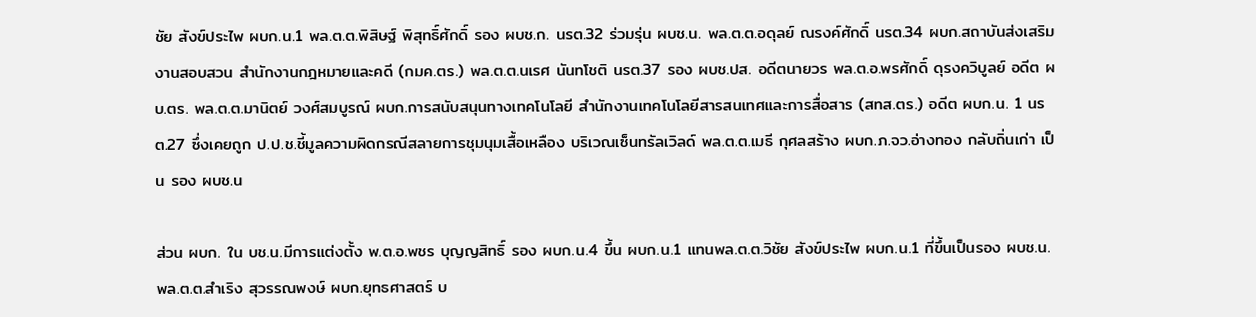ชัย สังข์ประไพ ผบก.น.1 พล.ต.ต.พิสิษฐ์ พิสุทธิ์ศักดิ์ รอง ผบช.ก. นรต.32 ร่วมรุ่น ผบช.น. พล.ต.ต.อดุลย์ ณรงค์ศักดิ์ นรต.34 ผบก.สถาบันส่งเสริมงานสอบสวน สำนักงานกฎหมายและคดี (กมค.ตร.) พล.ต.ต.นเรศ นันทโชติ นรต.37 รอง ผบช.ปส. อดีตนายวร พล.ต.อ.พรศักดิ์ ดุรงควิบูลย์ อดีต ผบ.ตร. พล.ต.ต.มานิตย์ วงศ์สมบูรณ์ ผบก.การสนับสนุนทางเทคโนโลยี สำนักงานเทคโนโลยีสารสนเทศและการสื่อสาร (สทส.ตร.) อดีต ผบก.น. 1 นรต.27 ซึ่งเคยถูก ป.ป.ช.ชี้มูลความผิดกรณีสลายการชุมนุมเสื้อเหลือง บริเวณเซ็นทรัลเวิลด์ พล.ต.ต.เมธี กุศลสร้าง ผบก.ภ.จว.อ่างทอง กลับถิ่นเก่า เป็น รอง ผบช.น

ส่วน ผบก. ใน บช.น.มีการแต่งตั้ง พ.ต.อ.พชร บุญญสิทธิ์ รอง ผบก.น.4 ขึ้น ผบก.น.1 แทนพล.ต.ต.วิชัย สังข์ประไพ ผบก.น.1 ที่ขึ้นเป็นรอง ผบช.น. พล.ต.ต.สำเริง สุวรรณพงษ์ ผบก.ยุทธศาสตร์ บ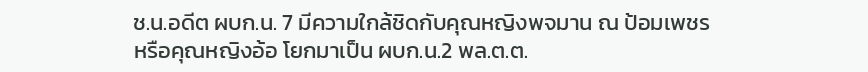ช.น.อดีต ผบก.น. 7 มีความใกล้ชิดกับคุณหญิงพจมาน ณ ป้อมเพชร หรือคุณหญิงอ้อ โยกมาเป็น ผบก.น.2 พล.ต.ต.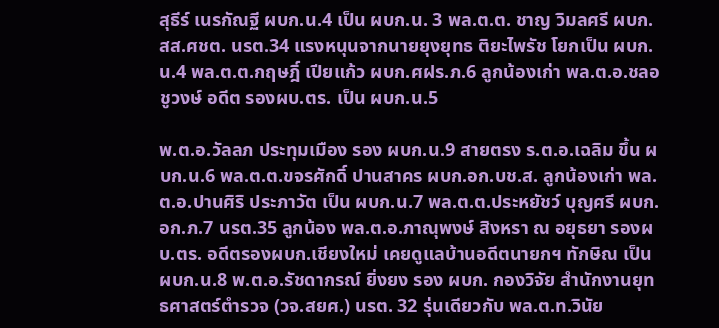สุธีร์ เนรกัณฐี ผบก.น.4 เป็น ผบก.น. 3 พล.ต.ต. ชาญ วิมลศรี ผบก.สส.ศชต. นรต.34 แรงหนุนจากนายยุงยุทธ ติยะไพรัช โยกเป็น ผบก.น.4 พล.ต.ต.กฤษฎิ์ เปียแก้ว ผบก.ศฝร.ภ.6 ลูกน้องเก่า พล.ต.อ.ชลอ ชูวงษ์ อดีต รองผบ.ตร. เป็น ผบก.น.5

พ.ต.อ.วัลลภ ประทุมเมือง รอง ผบก.น.9 สายตรง ร.ต.อ.เฉลิม ขึ้น ผบก.น.6 พล.ต.ต.ขจรศักดิ์ ปานสาคร ผบก.อก.บช.ส. ลูกน้องเก่า พล.ต.อ.ปานศิริ ประภาวัต เป็น ผบก.น.7 พล.ต.ต.ประหยัชว์ บุญศรี ผบก.อก.ภ.7 นรต.35 ลูกน้อง พล.ต.อ.ภาณุพงษ์ สิงหรา ณ อยุธยา รองผบ.ตร. อดีตรองผบก.เชียงใหม่ เคยดูแลบ้านอดีตนายกฯ ทักษิณ เป็น ผบก.น.8 พ.ต.อ.รัชดากรณ์ ยิ่งยง รอง ผบก. กองวิจัย สำนักงานยุทธศาสตร์ตำรวจ (วจ.สยศ.) นรต. 32 รุ่นเดียวกับ พล.ต.ท.วินัย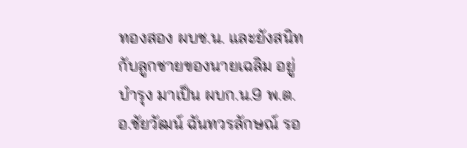ทองสอง ผบช.น. และยังสนิทกับลูกชายของนายเฉลิม อยู่บำรุง มาเป็น ผบก.น.9 พ.ต.อ.ชัยวัฒน์ ฉันทวรลักษณ์ รอ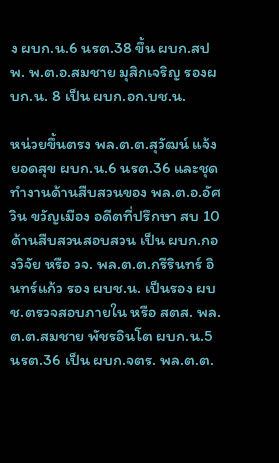ง ผบก.น.6 นรต.38 ขึ้น ผบก.สปพ. พ.ต.อ.สมชาย มุสิกเจริญ รองผบก.น. 8 เป็น ผบก.อก.บช.น.

หน่วยขึ้นตรง พล.ต.ต.สุวัฒน์ แจ้งยอดสุข ผบก.น.6 นรต.36 และชุดทำงานด้านสืบสวนของ พล.ต.อ.อัศวิน ขวัญเมือง อดีตที่ปรึกษา สบ 10 ด้านสืบสวนสอบสวน เป็น ผบก.กองวิจัย หรือ วจ. พล.ต.ต.กรีรินทร์ อินทร์แก้ว รอง ผบช.น. เป็นรอง ผบช.ตรวจสอบภายใน หรือ สตส. พล.ต.ต.สมชาย พัชรอินโต ผบก.น.5 นรต.36 เป็น ผบก.จตร. พล.ต.ต.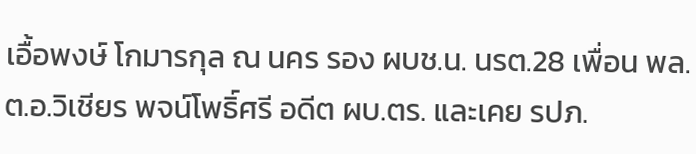เอื้อพงษ์ โกมารกุล ณ นคร รอง ผบช.น. นรต.28 เพื่อน พล.ต.อ.วิเชียร พจน์โพธิ์ศรี อดีต ผบ.ตร. และเคย รปภ.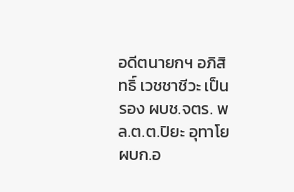อดีตนายกฯ อภิสิทธิ์ เวชชาชีวะ เป็น รอง ผบช.จตร. พล.ต.ต.ปิยะ อุทาโย ผบก.อ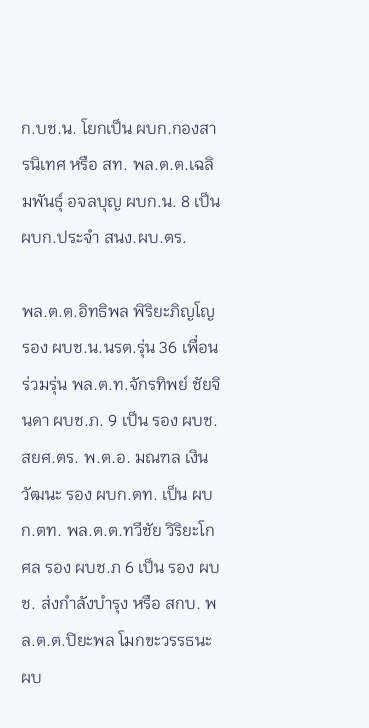ก.บช.น. โยกเป็น ผบก.กองสารนิเทศ หรือ สท. พล.ต.ต.เฉลิมพันธุ์ อจลบุญ ผบก.น. 8 เป็น ผบก.ประจำ สนง.ผบ.ตร.

พล.ต.ต.อิทธิพล พิริยะภิญโญ รอง ผบช.น.นรต.รุ่น 36 เพื่อนร่วมรุ่น พล.ต.ท.จักรทิพย์ ชัยจินดา ผบช.ภ. 9 เป็น รอง ผบช.สยศ.ตร. พ.ต.อ. มณฑล เงินวัฒนะ รอง ผบก.ตท. เป็น ผบก.ตท. พล.ต.ต.ทวีชัย วิริยะโกศล รอง ผบช.ภ 6 เป็น รอง ผบช. ส่งกำลังบำรุง หรือ สกบ. พล.ต.ต.ปิยะพล โมกขะวรรธนะ ผบ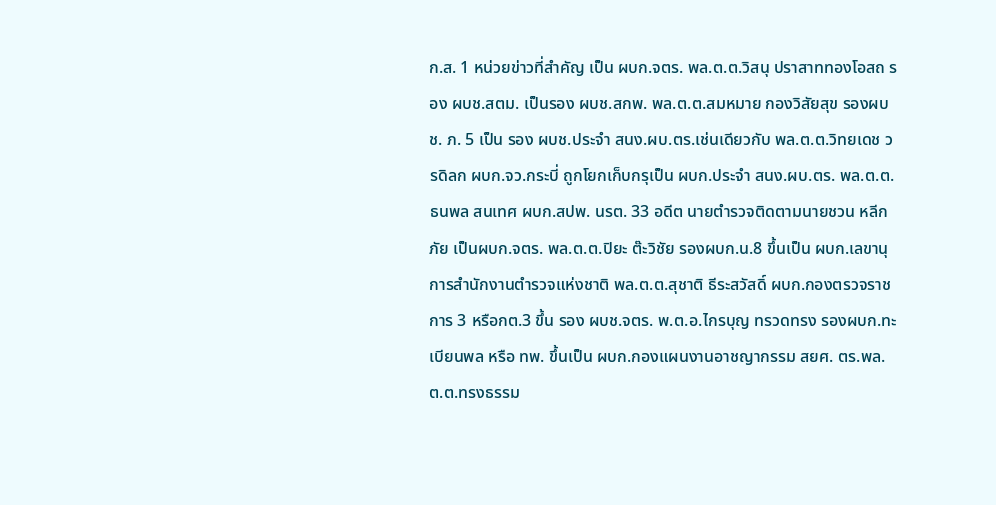ก.ส. 1 หน่วยข่าวที่สำคัญ เป็น ผบก.จตร. พล.ต.ต.วิสนุ ปราสาททองโอสถ รอง ผบช.สตม. เป็นรอง ผบช.สกพ. พล.ต.ต.สมหมาย กองวิสัยสุข รองผบช. ภ. 5 เป็น รอง ผบช.ประจำ สนง.ผบ.ตร.เช่นเดียวกับ พล.ต.ต.วิทยเดช วรดิลก ผบก.จว.กระบี่ ถูกโยกเก็บกรุเป็น ผบก.ประจำ สนง.ผบ.ตร. พล.ต.ต.ธนพล สนเทศ ผบก.สปพ. นรต. 33 อดีต นายตำรวจติดตามนายชวน หลีกภัย เป็นผบก.จตร. พล.ต.ต.ปิยะ ต๊ะวิชัย รองผบก.น.8 ขึ้นเป็น ผบก.เลขานุการสำนักงานตำรวจแห่งชาติ พล.ต.ต.สุชาติ ธีระสวัสดิ์ ผบก.กองตรวจราชการ 3 หรือกต.3 ขึ้น รอง ผบช.จตร. พ.ต.อ.ไกรบุญ ทรวดทรง รองผบก.ทะเบียนพล หรือ ทพ. ขึ้นเป็น ผบก.กองแผนงานอาชญากรรม สยศ. ตร.พล.ต.ต.ทรงธรรม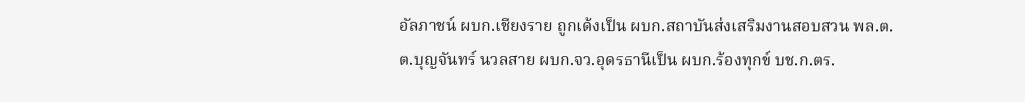อัลภาชน์ ผบก.เชียงราย ถูกเด้งเป็น ผบก.สถาบันส่งเสริมงานสอบสวน พล.ต.ต.บุญจันทร์ นวลสาย ผบก.จว.อุดรธานีเป็น ผบก.ร้องทุกข์ บช.ก.ตร.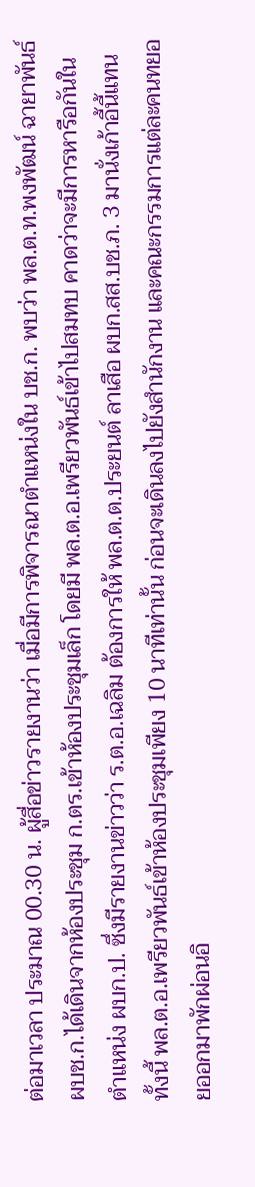ต่อมาเวลา ประมาณ 00.30 น. ผู้สื่อข่าวรายงานว่า เมื่อมีการพิจารณาตำแหน่งใน บช.ก. พบว่า พล.ต.ท.พงพัฒน์ ฉายาพันธ์ ผบช.ก.ได้เดินจากห้องประชุม ก.ตร.เข้าห้องประชุมเล็ก โดยมี พล.ต.อ.เพรียวพันธ์เข้าไปสมทบ คาดว่าจะมีการหารือกันในตำแหน่ง ผบก.ป. ซึ่งมีรายงานข่าวว่า ร.ต.อ.เฉลิม ต้องการให้ พล.ต.ต.ประยนต์ ลาเสือ ผบก.สส.บช.ภ. 3 มานั่งเก้าอี้นี้แทน ทั้งนี้ พล.ต.อ.เพรียวพันธ์เข้าห้องประชุมเพียง 10 นาทีเท่านั้น ก่อนจะเดินลงไปยังสำนักงาน และคณะกรรมการแต่ละคนทยอยออกมาพักผ่อนอิ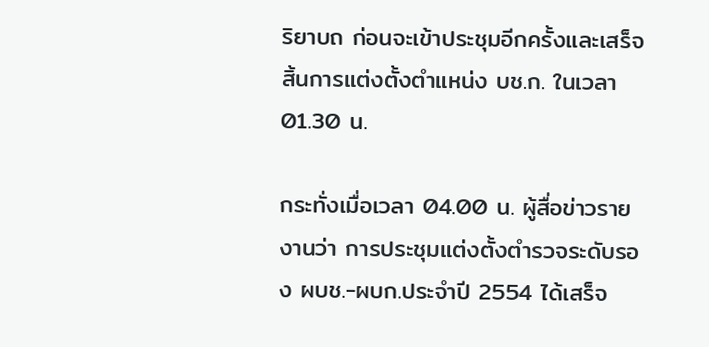ริยาบถ ก่อนจะเข้าประชุมอีกครั้งและเสร็จสิ้นการแต่งตั้งตำแหน่ง บช.ก. ในเวลา 01.30 น.

กระทั่งเมื่อเวลา 04.00 น. ผู้สื่อข่าวรายงานว่า การประชุมแต่งตั้งตำรวจระดับรอง ผบช.-ผบก.ประจำปี 2554 ได้เสร็จ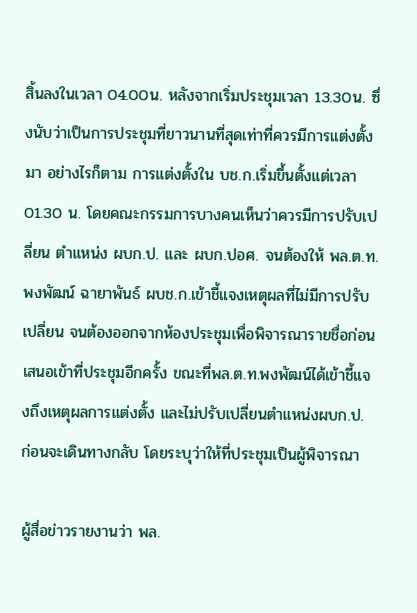สิ้นลงในเวลา 04.00น. หลังจากเริ่มประชุมเวลา 13.30น. ซึ่งนับว่าเป็นการประชุมที่ยาวนานที่สุดเท่าที่ควรมีการแต่งตั้งมา อย่างไรก็ตาม การแต่งตั้งใน บช.ก.เริ่มขึ้นตั้งแต่เวลา 01.30 น. โดยคณะกรรมการบางคนเห็นว่าควรมีการปรับเปลี่ยน ตำแหน่ง ผบก.ป. และ ผบก.ปอศ. จนต้องให้ พล.ต.ท.พงพัฒน์ ฉายาพันธ์ ผบช.ก.เข้าชี้แจงเหตุผลที่ไม่มีการปรับเปลี่ยน จนต้องออกจากห้องประชุมเพื่อพิจารณารายชื่อก่อนเสนอเข้าที่ประชุมอีกครั้ง ขณะที่พล.ต.ท.พงพัฒน์ได้เข้าชี้แจงถึงเหตุผลการแต่งตั้ง และไม่ปรับเปลี่ยนตำแหน่งผบก.ป. ก่อนจะเดินทางกลับ โดยระบุว่าให้ที่ประชุมเป็นผู้พิจารณา

ผู้สื่อข่าวรายงานว่า พล.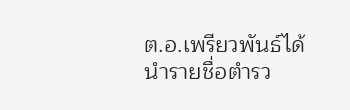ต.อ.เพรียวพันธ์ได้นำรายชื่อตำรว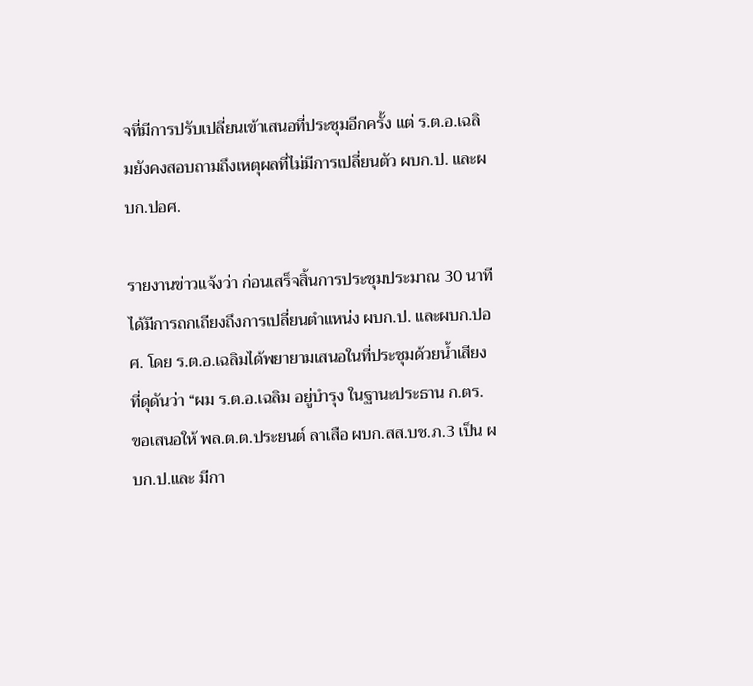จที่มีการปรับเปลี่ยนเข้าเสนอที่ประชุมอีกครั้ง แต่ ร.ต.อ.เฉลิมยังคงสอบถามถึงเหตุผลที่ไม่มีการเปลี่ยนตัว ผบก.ป. และผบก.ปอศ.

รายงานข่าวแจ้งว่า ก่อนเสร็จสิ้นการประชุมประมาณ 30 นาที ได้มีการถกเถียงถึงการเปลี่ยนตำแหน่ง ผบก.ป. และผบก.ปอศ. โดย ร.ต.อ.เฉลิมได้พยายามเสนอในที่ประชุมด้วยน้ำเสียงที่ดุดันว่า “ผม ร.ต.อ.เฉลิม อยู่บำรุง ในฐานะประธาน ก.ตร. ขอเสนอให้ พล.ต.ต.ประยนต์ ลาเสือ ผบก.สส.บช.ภ.3 เป็น ผบก.ป.และ มีกา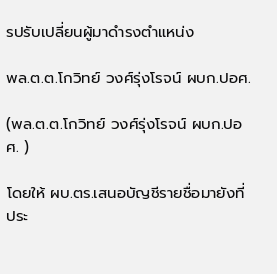รปรับเปลี่ยนผู้มาดำรงตำแหน่ง

พล.ต.ต.โกวิทย์ วงศ์รุ่งโรจน์ ผบก.ปอศ.

(พล.ต.ต.โกวิทย์ วงศ์รุ่งโรจน์ ผบก.ปอศ. )

โดยให้ ผบ.ตร.เสนอบัญชีรายชื่อมายังที่ประ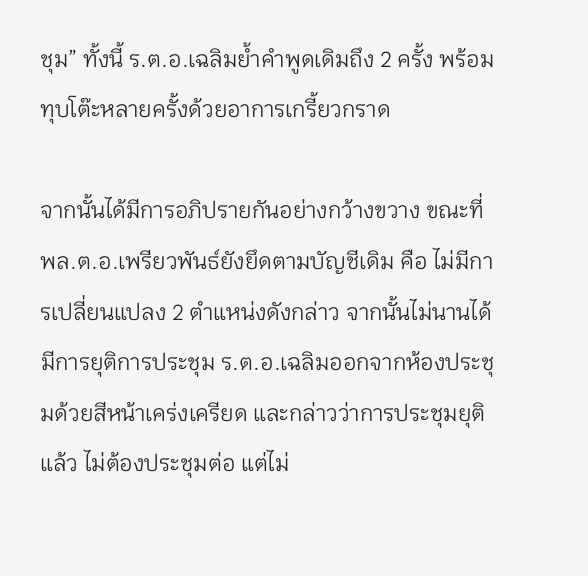ชุม” ทั้งนี้ ร.ต.อ.เฉลิมย้ำคำพูดเดิมถึง 2 ครั้ง พร้อมทุบโต๊ะหลายครั้งด้วยอาการเกรี้ยวกราด

จากนั้นได้มีการอภิปรายกันอย่างกว้างขวาง ขณะที่ พล.ต.อ.เพรียวพันธ์ยังยึดตามบัญชีเดิม คือ ไม่มีการเปลี่ยนแปลง 2 ตำแหน่งดังกล่าว จากนั้นไม่นานได้มีการยุติการประชุม ร.ต.อ.เฉลิมออกจากห้องประชุมด้วยสีหน้าเคร่งเครียด และกล่าวว่าการประชุมยุติแล้ว ไม่ต้องประชุมต่อ แต่ไม่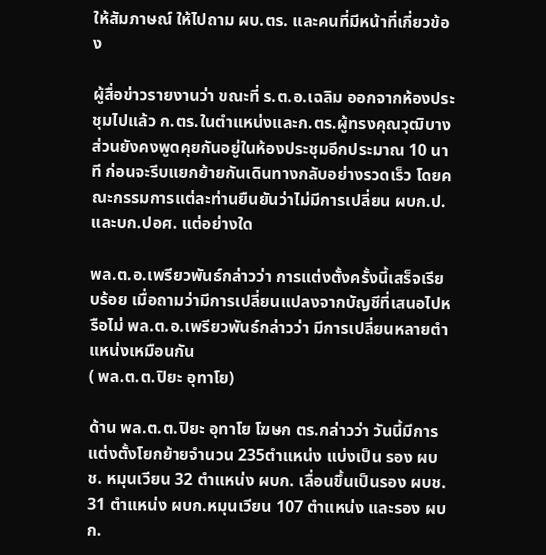ให้สัมภาษณ์ ให้ไปถาม ผบ.ตร. และคนที่มีหน้าที่เกี่ยวข้อง

ผู้สื่อข่าวรายงานว่า ขณะที่ ร.ต.อ.เฉลิม ออกจากห้องประชุมไปแล้ว ก.ตร.ในตำแหน่งและก.ตร.ผู้ทรงคุณวุฒิบางส่วนยังคงพูดคุยกันอยู่ในห้องประชุมอีกประมาณ 10 นาที ก่อนจะรีบแยกย้ายกันเดินทางกลับอย่างรวดเร็ว โดยคณะกรรมการแต่ละท่านยืนยันว่าไม่มีการเปลี่ยน ผบก.ป.และบก.ปอศ. แต่อย่างใด

พล.ต.อ.เพรียวพันธ์กล่าวว่า การแต่งตั้งครั้งนี้เสร็จเรียบร้อย เมื่อถามว่ามีการเปลี่ยนแปลงจากบัญชีที่เสนอไปหรือไม่ พล.ต.อ.เพรียวพันธ์กล่าวว่า มีการเปลี่ยนหลายตำแหน่งเหมือนกัน
( พล.ต.ต.ปิยะ อุทาโย)

ด้าน พล.ต.ต.ปิยะ อุทาโย โฆษก ตร.กล่าวว่า วันนี้มีการแต่งตั้งโยกย้ายจำนวน 235ตำแหน่ง แบ่งเป็น รอง ผบช. หมุนเวียน 32 ตำแหน่ง ผบก. เลื่อนขึ้นเป็นรอง ผบช. 31 ตำแหน่ง ผบก.หมุนเวียน 107 ตำแหน่ง และรอง ผบก.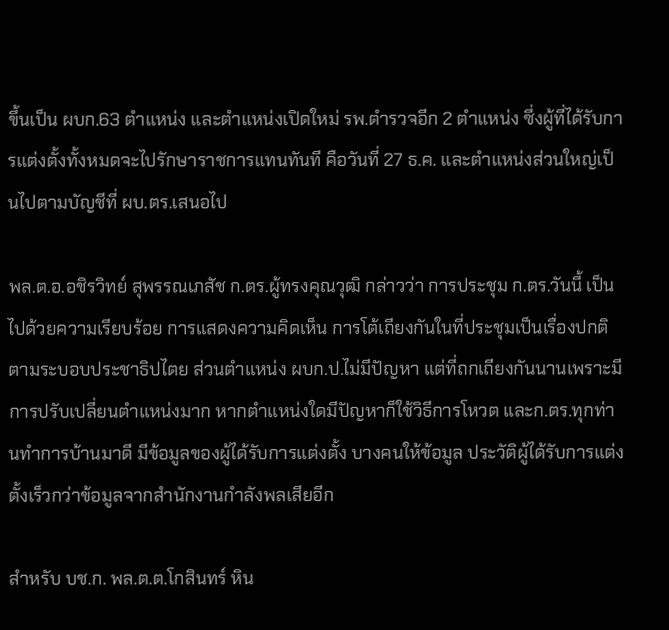ขึ้นเป็น ผบก.63 ตำแหน่ง และตำแหน่งเปิดใหม่ รพ.ตำรวจอีก 2 ตำแหน่ง ซึ่งผู้ที่ได้รับการแต่งตั้งทั้งหมดจะไปรักษาราชการแทนทันที คือวันที่ 27 ธ.ค. และตำแหน่งส่วนใหญ่เป็นไปตามบัญชีที่ ผบ.ตร.เสนอไป

พล.ต.อ.อชิรวิทย์ สุพรรณเภสัช ก.ตร.ผู้ทรงคุณวุฒิ กล่าวว่า การประชุม ก.ตร.วันนี้ เป็นไปด้วยความเรียบร้อย การแสดงความคิดเห็น การโต้เถียงกันในที่ประชุมเป็นเรื่องปกติ ตามระบอบประชาธิปไตย ส่วนตำแหน่ง ผบก.ป.ไม่มีปัญหา แต่ที่ถกเถียงกันนานเพราะมีการปรับเปลี่ยนตำแหน่งมาก หากตำแหน่งใดมีปัญหาก็ใช้วิธีการโหวต และก.ตร.ทุกท่านทำการบ้านมาดี มีข้อมูลของผู้ได้รับการแต่งตั้ง บางคนให้ข้อมูล ประวัติผู้ได้รับการแต่งตั้งเร็วกว่าข้อมูลจากสำนักงานกำลังพลเสียอีก

สำหรับ บช.ก. พล.ต.ต.โกสินทร์ หิน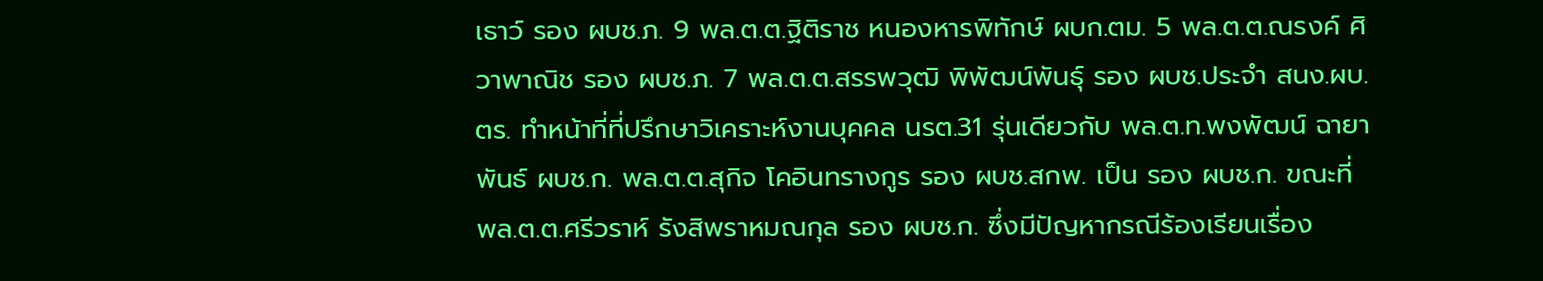เธาว์ รอง ผบช.ภ. 9 พล.ต.ต.ฐิติราช หนองหารพิทักษ์ ผบก.ตม. 5 พล.ต.ต.ณรงค์ ศิวาพาณิช รอง ผบช.ภ. 7 พล.ต.ต.สรรพวุฒิ พิพัฒน์พันธุ์ รอง ผบช.ประจำ สนง.ผบ.ตร. ทำหน้าที่ที่ปรึกษาวิเคราะห์งานบุคคล นรต.31 รุ่นเดียวกับ พล.ต.ท.พงพัฒน์ ฉายาพันธ์ ผบช.ก. พล.ต.ต.สุกิจ โคอินทรางกูร รอง ผบช.สกพ. เป็น รอง ผบช.ก. ขณะที่ พล.ต.ต.ศรีวราห์ รังสิพราหมณกุล รอง ผบช.ก. ซึ่งมีปัญหากรณีร้องเรียนเรื่อง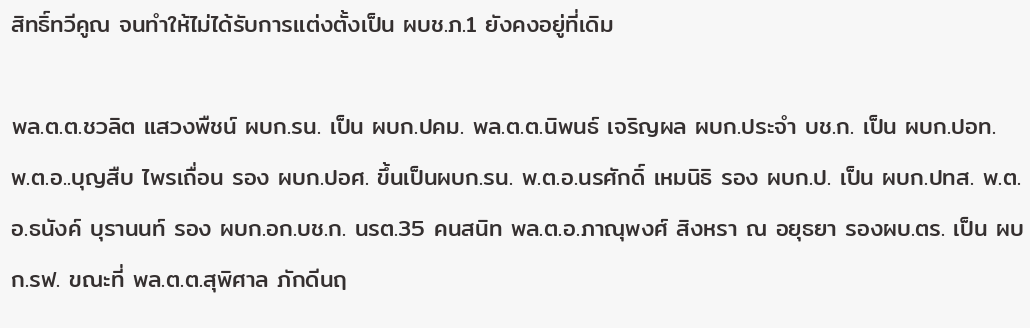สิทธิ์ทวีคูณ จนทำให้ไม่ได้รับการแต่งตั้งเป็น ผบช.ภ.1 ยังคงอยู่ที่เดิม

พล.ต.ต.ชวลิต แสวงพืชน์ ผบก.รน. เป็น ผบก.ปคม. พล.ต.ต.นิพนธ์ เจริญผล ผบก.ประจำ บช.ก. เป็น ผบก.ปอท. พ.ต.อ..บุญสืบ ไพรเถื่อน รอง ผบก.ปอศ. ขึ้นเป็นผบก.รน. พ.ต.อ.นรศักดิ์ เหมนิธิ รอง ผบก.ป. เป็น ผบก.ปทส. พ.ต.อ.ธนังค์ บุรานนท์ รอง ผบก.อก.บช.ก. นรต.35 คนสนิท พล.ต.อ.ภาณุพงศ์ สิงหรา ณ อยุธยา รองผบ.ตร. เป็น ผบก.รฟ. ขณะที่ พล.ต.ต.สุพิศาล ภักดีนฤ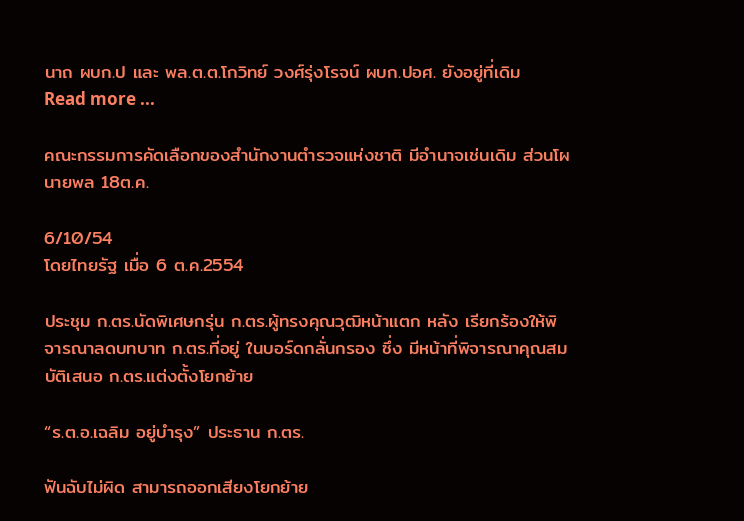นาถ ผบก.ป และ พล.ต.ต.โกวิทย์ วงศ์รุ่งโรจน์ ผบก.ปอศ. ยังอยู่ที่เดิม
Read more ...

คณะกรรมการคัดเลือกของสำนักงานตำรวจแห่งชาติ มีอำนาจเช่นเดิม ส่วนโผนายพล 18ต.ค.

6/10/54
โดยไทยรัฐ เมื่อ 6 ต.ค.2554

ประชุม ก.ตร.นัดพิเศษกรุ่น ก.ตร.ผู้ทรงคุณวุฒิหน้าแตก หลัง เรียกร้องให้พิจารณาลดบทบาท ก.ตร.ที่อยู่ ในบอร์ดกลั่นกรอง ซึ่ง มีหน้าที่พิจารณาคุณสมบัติเสนอ ก.ตร.แต่งตั้งโยกย้าย

“ร.ต.อ.เฉลิม อยู่บำรุง” ประธาน ก.ตร.

ฟันฉับไม่ผิด สามารถออกเสียงโยกย้าย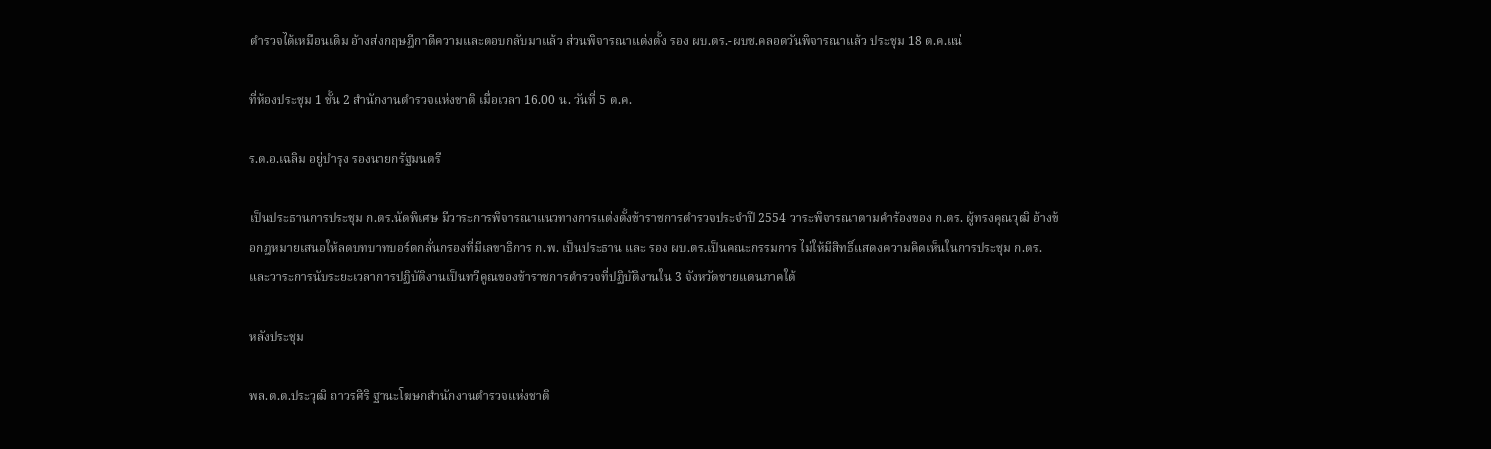ตำรวจได้เหมือนเดิม อ้างส่งกฤษฎีกาตีความและตอบกลับมาแล้ว ส่วนพิจารณาแต่งตั้ง รอง ผบ.ตร.-ผบช.คลอดวันพิจารณาแล้ว ประชุม 18 ต.ค.แน่

ที่ห้องประชุม 1 ชั้น 2 สำนักงานตำรวจแห่งชาติ เมื่อเวลา 16.00 น. วันที่ 5 ต.ค.

ร.ต.อ.เฉลิม อยู่บำรุง รองนายกรัฐมนตรี

เป็นประธานการประชุม ก.ตร.นัดพิเศษ มีวาระการพิจารณาแนวทางการแต่งตั้งข้าราชการตำรวจประจำปี 2554 วาระพิจารณาตามคำร้องของ ก.ตร. ผู้ทรงคุณวุฒิ อ้างข้อกฎหมายเสนอให้ลดบทบาทบอร์ดกลั่นกรองที่มีเลขาธิการ ก.พ. เป็นประธาน และ รอง ผบ.ตร.เป็นคณะกรรมการ ไม่ให้มีสิทธิ์แสดงความคิดเห็นในการประชุม ก.ตร. และวาระการนับระยะเวลาการปฏิบัติงานเป็นทวีคูณของข้าราชการตำรวจที่ปฏิบัติงานใน 3 จังหวัดชายแดนภาคใต้

หลังประชุม

พล.ต.ต.ประวุฒิ ถาวรศิริ ฐานะโฆษกสำนักงานตำรวจแห่งชาติ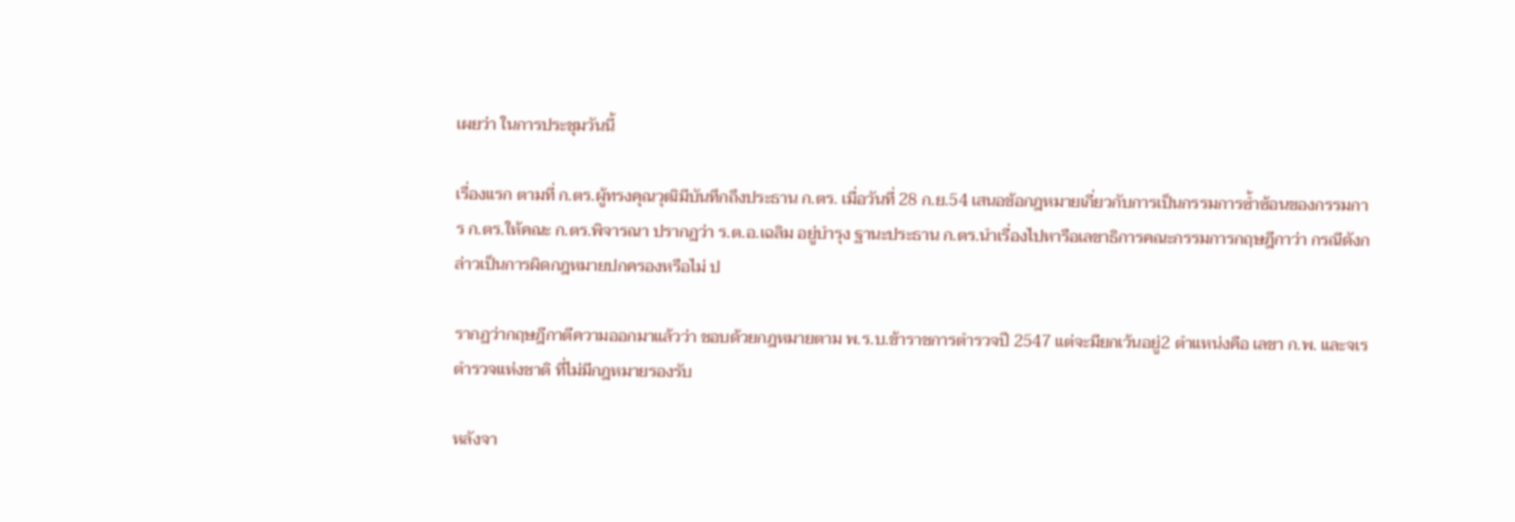เผยว่า ในการประชุมวันนี้

เรื่องแรก ตามที่ ก.ตร.ผู้ทรงคุณวุฒิมีบันทึกถึงประธาน ก.ตร. เมื่อวันที่ 28 ก.ย.54 เสนอข้อกฎหมายเกี่ยวกับการเป็นกรรมการซ้ำซ้อนของกรรมการ ก.ตร.ให้คณะ ก.ตร.พิจารณา ปรากฏว่า ร.ต.อ.เฉลิม อยู่บำรุง ฐานะประธาน ก.ตร.นำเรื่องไปหารือเลขาธิการคณะกรรมการกฤษฎีกาว่า กรณีดังกล่าวเป็นการผิดกฎหมายปกครองหรือไม่ ป

รากฏว่ากฤษฎีกาตีความออกมาแล้วว่า ชอบด้วยกฎหมายตาม พ.ร.บ.ข้าราชการตำรวจปี 2547 แต่จะมียกเว้นอยู่2 ตำแหน่งคือ เลขา ก.พ. และจเรตำรวจแห่งชาติ ที่ไม่มีกฎหมายรองรับ

หลังจา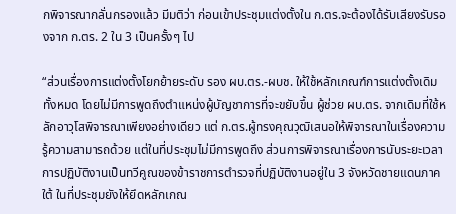กพิจารณากลั่นกรองแล้ว มีมติว่า ก่อนเข้าประชุมแต่งตั้งใน ก.ตร.จะต้องได้รับเสียงรับรองจาก ก.ตร. 2 ใน 3 เป็นครั้งๆ ไป

“ส่วนเรื่องการแต่งตั้งโยกย้ายระดับ รอง ผบ.ตร.-ผบช. ให้ใช้หลักเกณฑ์การแต่งตั้งเดิมทั้งหมด โดยไม่มีการพูดถึงตำแหน่งผู้บัญชาการที่จะขยับขึ้น ผู้ช่วย ผบ.ตร. จากเดิมที่ใช้หลักอาวุโสพิจารณาเพียงอย่างเดียว แต่ ก.ตร.ผู้ทรงคุณวุฒิเสนอให้พิจารณาในเรื่องความรู้ความสามารถด้วย แต่ในที่ประชุมไม่มีการพูดถึง ส่วนการพิจารณาเรื่องการนับระยะเวลาการปฏิบัติงานเป็นทวีคูณของข้าราชการตำรวจที่ปฏิบัติงานอยู่ใน 3 จังหวัดชายแดนภาคใต้ ในที่ประชุมยังให้ยึดหลักเกณ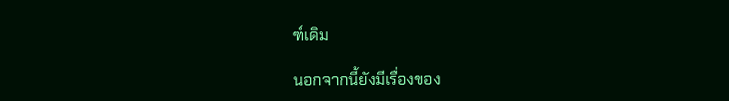ฑ์เดิม

นอกจากนี้ยังมีเรื่องของ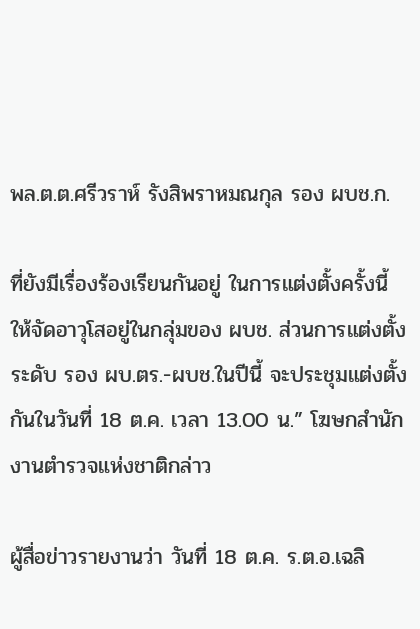พล.ต.ต.ศรีวราห์ รังสิพราหมณกุล รอง ผบช.ก.

ที่ยังมีเรื่องร้องเรียนกันอยู่ ในการแต่งตั้งครั้งนี้ ให้จัดอาวุโสอยู่ในกลุ่มของ ผบช. ส่วนการแต่งตั้งระดับ รอง ผบ.ตร.-ผบช.ในปีนี้ จะประชุมแต่งตั้งกันในวันที่ 18 ต.ค. เวลา 13.00 น.” โฆษกสำนักงานตำรวจแห่งชาติกล่าว

ผู้สื่อข่าวรายงานว่า วันที่ 18 ต.ค. ร.ต.อ.เฉลิ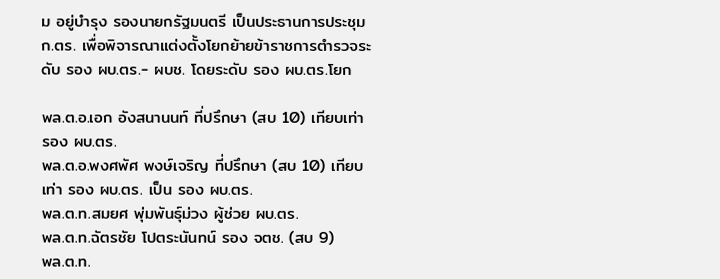ม อยู่บำรุง รองนายกรัฐมนตรี เป็นประธานการประชุม ก.ตร. เพื่อพิจารณาแต่งตั้งโยกย้ายข้าราชการตำรวจระดับ รอง ผบ.ตร.- ผบช. โดยระดับ รอง ผบ.ตร.โยก

พล.ต.อ.เอก อังสนานนท์ ที่ปรึกษา (สบ 10) เทียบเท่า รอง ผบ.ตร.
พล.ต.อ.พงศพัศ พงษ์เจริญ ที่ปรึกษา (สบ 10) เทียบเท่า รอง ผบ.ตร. เป็น รอง ผบ.ตร.
พล.ต.ท.สมยศ พุ่มพันธุ์ม่วง ผู้ช่วย ผบ.ตร.
พล.ต.ท.ฉัตรชัย โปตระนันทน์ รอง จตช. (สบ 9)
พล.ต.ท.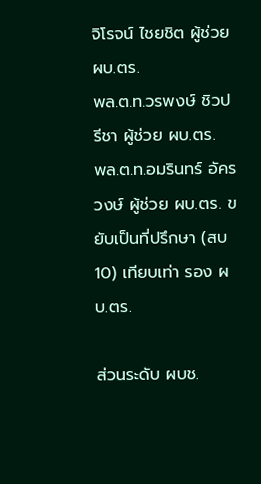จิโรจน์ ไชยชิต ผู้ช่วย ผบ.ตร.
พล.ต.ท.วรพงษ์ ชิวปรีชา ผู้ช่วย ผบ.ตร.
พล.ต.ท.อมรินทร์ อัครวงษ์ ผู้ช่วย ผบ.ตร. ขยับเป็นที่ปรึกษา (สบ 10) เทียบเท่า รอง ผบ.ตร.

ส่วนระดับ ผบช.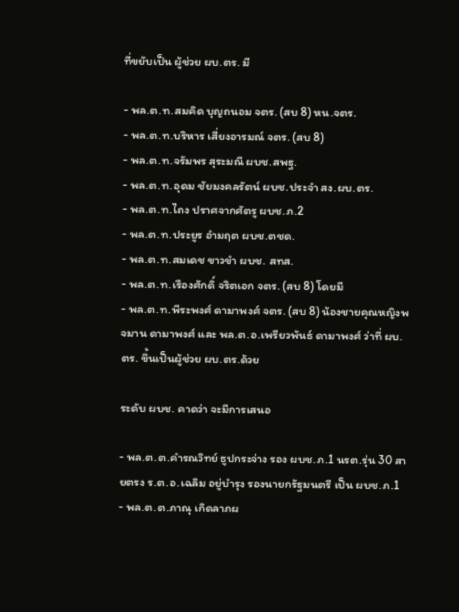ที่ขยับเป็น ผู้ช่วย ผบ.ตร. มี

- พล.ต.ท.สมคิด บุญถนอม จตร. (สบ 8) หน.จตร.
- พล.ต.ท.บริหาร เสี่ยงอารมณ์ จตร. (สบ 8)
- พล.ต.ท.จรัมพร สุระมณี ผบช.สพฐ.
- พล.ต.ท.อุดม ชัยมงคลรัตน์ ผบช.ประจำ สง.ผบ.ตร.
- พล.ต.ท.ไถง ปราศจากศัตรู ผบช.ภ.2
- พล.ต.ท.ประยูร อำมฤต ผบช.ตชด.
- พล.ต.ท.สมเดช ขาวขำ ผบช. สทส.
- พล.ต.ท.เรืองศักดิ์ จริตเอก จตร. (สบ 8) โดยมี
- พล.ต.ท.พีระพงศ์ ดามาพงศ์ จตร. (สบ 8) น้องชายคุณหญิงพจมาน ดามาพงศ์ และ พล.ต.อ.เพรียวพันธ์ ดามาพงศ์ ว่าที่ ผบ.ตร. ขึ้นเป็นผู้ช่วย ผบ.ตร.ด้วย

ระดับ ผบช. คาดว่า จะมีการเสนอ

- พล.ต.ต.คำรณวิทย์ ธูปกระจ่าง รอง ผบช.ภ.1 นรต.รุ่น 30 สายตรง ร.ต.อ.เฉลิม อยู่บำรุง รองนายกรัฐมนตรี เป็น ผบช.ภ.1
- พล.ต.ต.ภาณุ เกิดลาภผ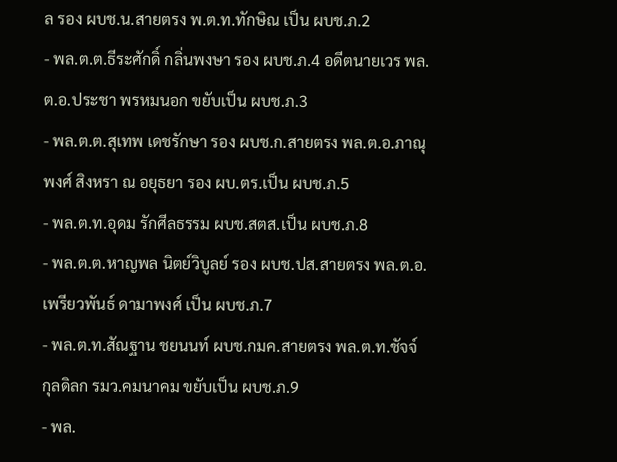ล รอง ผบช.น.สายตรง พ.ต.ท.ทักษิณ เป็น ผบช.ภ.2
- พล.ต.ต.ธีระศักดิ์ กลิ่นพงษา รอง ผบช.ภ.4 อดีตนายเวร พล.ต.อ.ประชา พรหมนอก ขยับเป็น ผบช.ภ.3
- พล.ต.ต.สุเทพ เดชรักษา รอง ผบช.ก.สายตรง พล.ต.อ.ภาณุพงศ์ สิงหรา ณ อยุธยา รอง ผบ.ตร.เป็น ผบช.ภ.5
- พล.ต.ท.อุดม รักศีลธรรม ผบช.สตส.เป็น ผบช.ภ.8
- พล.ต.ต.หาญพล นิตย์วิบูลย์ รอง ผบช.ปส.สายตรง พล.ต.อ.เพรียวพันธ์ ดามาพงศ์ เป็น ผบช.ภ.7
- พล.ต.ท.สัณฐาน ชยนนท์ ผบช.กมค.สายตรง พล.ต.ท.ชัจจ์ กุลดิลก รมว.คมนาคม ขยับเป็น ผบช.ภ.9
- พล.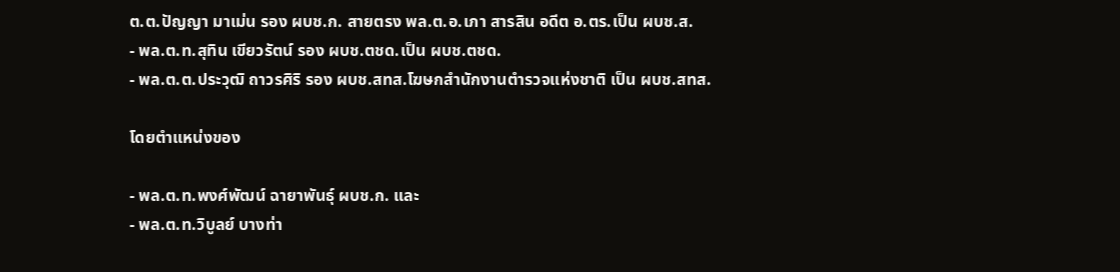ต.ต.ปัญญา มาเม่น รอง ผบช.ก. สายตรง พล.ต.อ.เภา สารสิน อดีต อ.ตร.เป็น ผบช.ส.
- พล.ต.ท.สุทิน เขียวรัตน์ รอง ผบช.ตชด.เป็น ผบช.ตชด.
- พล.ต.ต.ประวุฒิ ถาวรศิริ รอง ผบช.สทส.โฆษกสำนักงานตำรวจแห่งชาติ เป็น ผบช.สทส.

โดยตำแหน่งของ

- พล.ต.ท.พงศ์พัฒน์ ฉายาพันธุ์ ผบช.ก. และ
- พล.ต.ท.วิบูลย์ บางท่า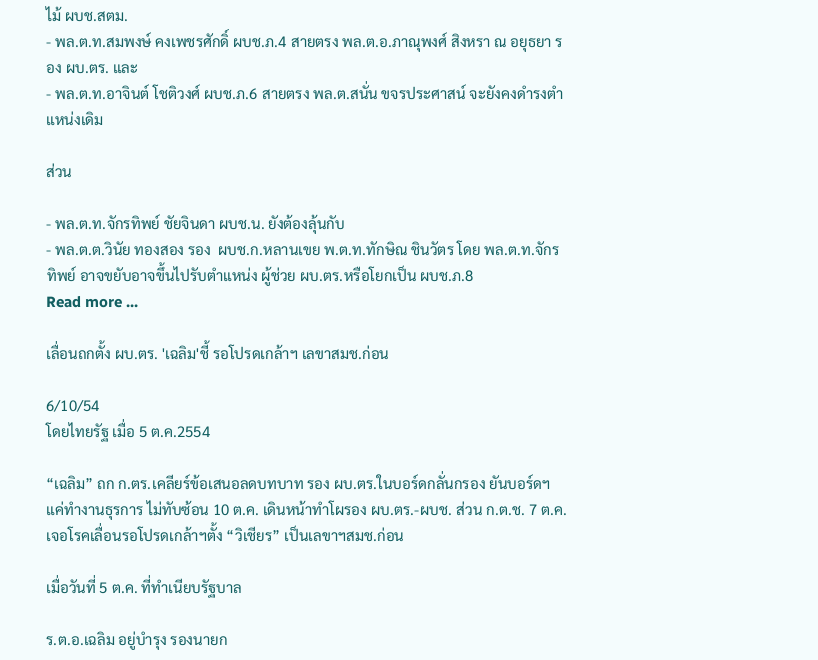ไม้ ผบช.สตม.
- พล.ต.ท.สมพงษ์ คงเพชรศักดิ์ ผบช.ภ.4 สายตรง พล.ต.อ.ภาณุพงศ์ สิงหรา ณ อยุธยา รอง ผบ.ตร. และ
- พล.ต.ท.อาจินต์ โชติวงศ์ ผบช.ภ.6 สายตรง พล.ต.สนั่น ขจรประศาสน์ จะยังคงดำรงตำแหน่งเดิม

ส่วน

- พล.ต.ท.จักรทิพย์ ชัยจินดา ผบช.น. ยังต้องลุ้นกับ
- พล.ต.ต.วินัย ทองสอง รอง  ผบช.ก.หลานเขย พ.ต.ท.ทักษิณ ชินวัตร โดย พล.ต.ท.จักรทิพย์ อาจขยับอาจขึ้นไปรับตำแหน่ง ผู้ช่วย ผบ.ตร.หรือโยกเป็น ผบช.ภ.8
Read more ...

เลื่อนถกตั้ง ผบ.ตร. 'เฉลิม'ชี้ รอโปรดเกล้าฯ เลขาสมช.ก่อน

6/10/54
โดยไทยรัฐ เมื่อ 5 ต.ค.2554

“เฉลิม” ถก ก.ตร.เคลียร์ข้อเสนอลดบทบาท รอง ผบ.ตร.ในบอร์ดกลั่นกรอง ยันบอร์ดฯ แค่ทำงานธุรการ ไม่ทับซ้อน 10 ต.ค. เดินหน้าทำโผรอง ผบ.ตร.-ผบช. ส่วน ก.ต.ช. 7 ต.ค. เจอโรคเลื่อนรอโปรดเกล้าฯตั้ง “วิเชียร” เป็นเลขาฯสมช.ก่อน

เมื่อวันที่ 5 ต.ค. ที่ทำเนียบรัฐบาล

ร.ต.อ.เฉลิม อยู่บำรุง รองนายก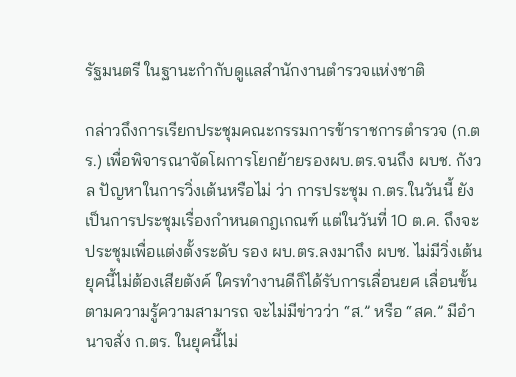รัฐมนตรี ในฐานะกำกับดูแลสำนักงานตำรวจแห่งชาติ

กล่าวถึงการเรียกประชุมคณะกรรมการข้าราชการตำรวจ (ก.ตร.) เพื่อพิจารณาจัดโผการโยกย้ายรองผบ.ตร.จนถึง ผบช. กังวล ปัญหาในการวิ่งเต้นหรือไม่ ว่า การประชุม ก.ตร.ในวันนี้ ยังเป็นการประชุมเรื่องกำหนดกฎเกณฑ์ แต่ในวันที่ 10 ต.ค. ถึงจะประชุมเพื่อแต่งตั้งระดับ รอง ผบ.ตร.ลงมาถึง ผบช. ไม่มีวิ่งเต้น ยุคนี้ไม่ต้องเสียตังค์ ใครทำงานดีก็ได้รับการเลื่อนยศ เลื่อนขั้นตามความรู้ความสามารถ จะไม่มีข่าวว่า “ส.” หรือ “สค.” มีอำนาจสั่ง ก.ตร. ในยุคนี้ไม่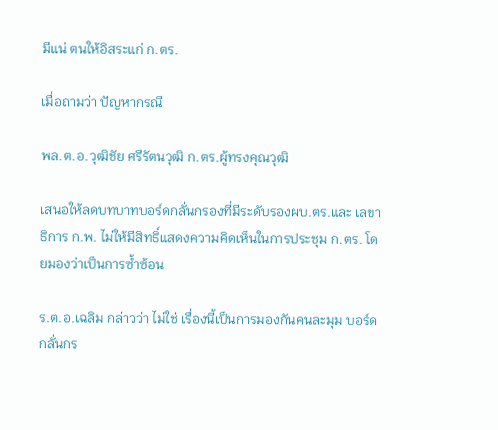มีแน่ ตนให้อิสระแก่ ก.ตร.

เมื่อถามว่า ปัญหากรณี

พล.ต.อ.วุฒิชัย ศรีรัตนวุฒิ ก.ตร.ผู้ทรงคุณวุฒิ

เสนอให้ลดบทบาทบอร์ดกลั่นกรองที่มีระดับรองผบ.ตร.และ เลขาธิการ ก.พ. ไม่ให้มีสิทธิ์แสดงความคิดเห็นในการประชุม ก.ตร. โดยมองว่าเป็นการซ้ำซ้อน

ร.ต.อ.เฉลิม กล่าวว่า ไม่ใช่ เรื่องนี้เป็นการมองกันคนละมุม บอร์ดกลั่นกร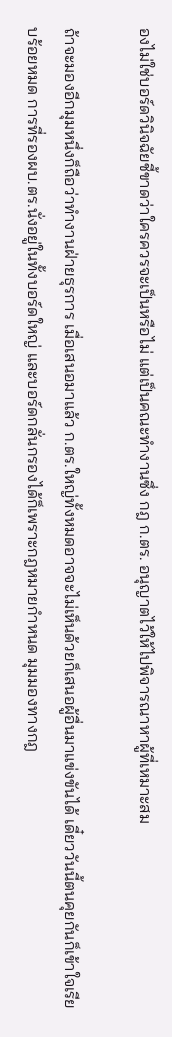องไม่ใช่บอร์ดวินิจฉัยชี้ขาดว่าใครควรจะเป็นหรือไม่ แต่เป็นคณะทำงานซึ่ง กฎ ก.ตร. อนุญาตไว้ให้ไปพิจารณาหาผู้ที่เหมาะสม

ถ้าจะมองอีกมุมหนึ่งก็ถือว่าทำงานฝ่ายธุรการ เมื่อเสนอมาแล้ว ก.ตร.ใหญ่ทั้งหมดอาจจะไม่เห็นด้วยก็เสนอผู้อื่นมาแข่งขันได้ เดี๋ยววันนี้ตนคุยกันก็เข้าใจเรียบร้อยหมด การที่รองผบ.ตร.นั่งอยู่ในทั้งบอร์ดใหญ่ และบอร์ดกลั่นกรองได้ก็เพราะกฎหมายกำหนด มุมมองทางกฎ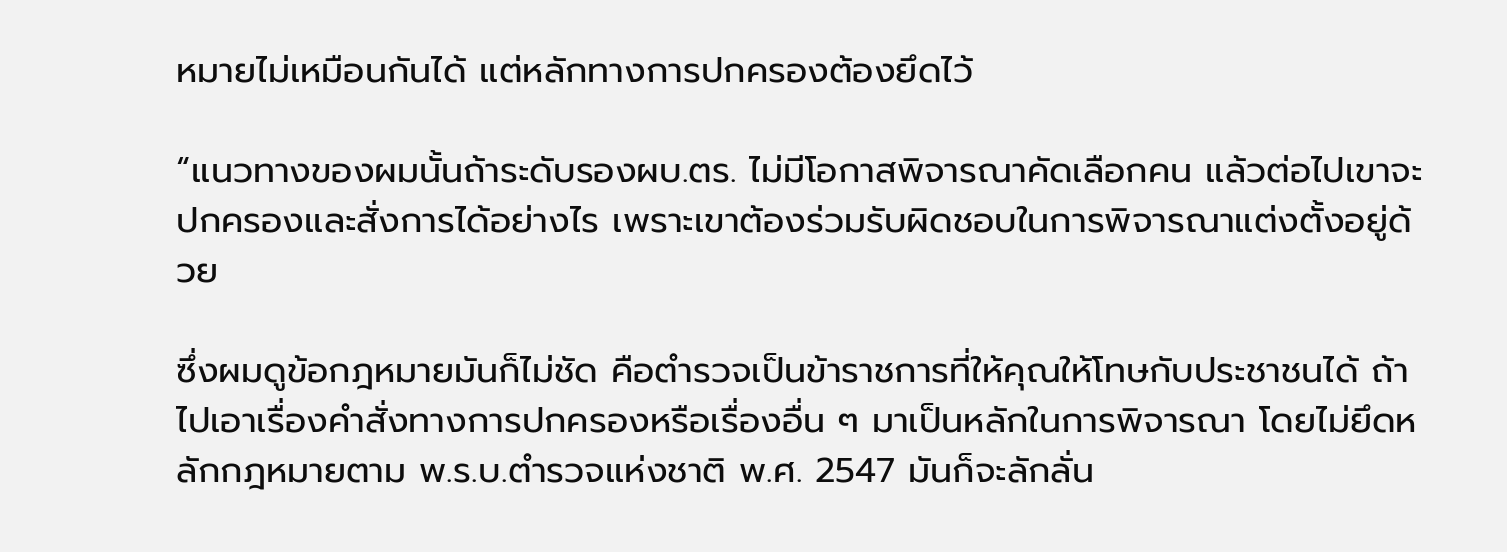หมายไม่เหมือนกันได้ แต่หลักทางการปกครองต้องยึดไว้

“แนวทางของผมนั้นถ้าระดับรองผบ.ตร. ไม่มีโอกาสพิจารณาคัดเลือกคน แล้วต่อไปเขาจะปกครองและสั่งการได้อย่างไร เพราะเขาต้องร่วมรับผิดชอบในการพิจารณาแต่งตั้งอยู่ด้วย

ซึ่งผมดูข้อกฎหมายมันก็ไม่ชัด คือตำรวจเป็นข้าราชการที่ให้คุณให้โทษกับประชาชนได้ ถ้าไปเอาเรื่องคำสั่งทางการปกครองหรือเรื่องอื่น ๆ มาเป็นหลักในการพิจารณา โดยไม่ยึดหลักกฎหมายตาม พ.ร.บ.ตำรวจแห่งชาติ พ.ศ. 2547 มันก็จะลักลั่น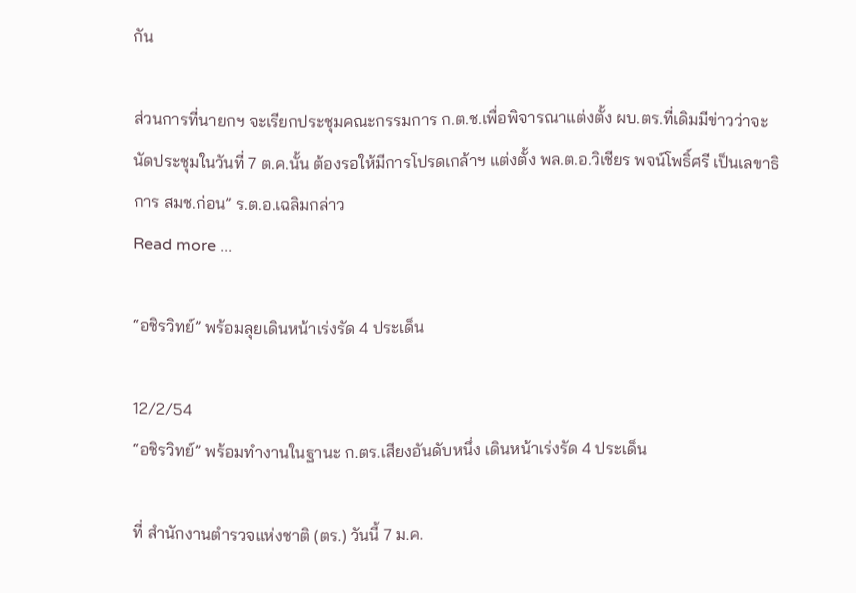กัน

ส่วนการที่นายกฯ จะเรียกประชุมคณะกรรมการ ก.ต.ช.เพื่อพิจารณาแต่งตั้ง ผบ.ตร.ที่เดิมมีข่าวว่าจะนัดประชุมในวันที่ 7 ต.ค.นั้น ต้องรอให้มีการโปรดเกล้าฯ แต่งตั้ง พล.ต.อ.วิเชียร พจน์โพธิ์ศรี เป็นเลขาธิการ สมช.ก่อน” ร.ต.อ.เฉลิมกล่าว
Read more ...

“อชิรวิทย์” พร้อมลุยเดินหน้าเร่งรัด 4 ประเด็น

12/2/54
“อชิรวิทย์” พร้อมทำงานในฐานะ ก.ตร.เสียงอันดับหนึ่ง เดินหน้าเร่งรัด 4 ประเด็น

ที่ สำนักงานตำรวจแห่งชาติ (ตร.) วันนี้ 7 ม.ค.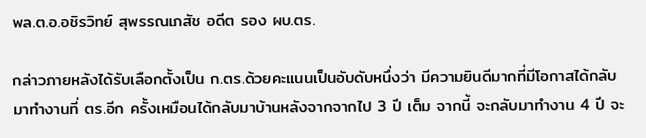พล.ต.อ.อชิรวิทย์ สุพรรณเภสัช อดีต รอง ผบ.ตร.

กล่าวภายหลังได้รับเลือกตั้งเป็น ก.ตร.ด้วยคะแนนเป็นอับดับหนึ่งว่า มีความยินดีมากที่มีโอกาสได้กลับมาทำงานที่ ตร.อีก ครั้งเหมือนได้กลับมาบ้านหลังจากจากไป 3 ปี เต็ม จากนี้ จะกลับมาทำงาน 4 ปี จะ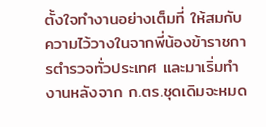ตั้งใจทำงานอย่างเต็มที่ ให้สมกับความไว้วางในจากพี่น้องข้าราชการตำรวจทั่วประเทศ และมาเริ่มทำงานหลังจาก ก.ตร.ชุดเดิมจะหมด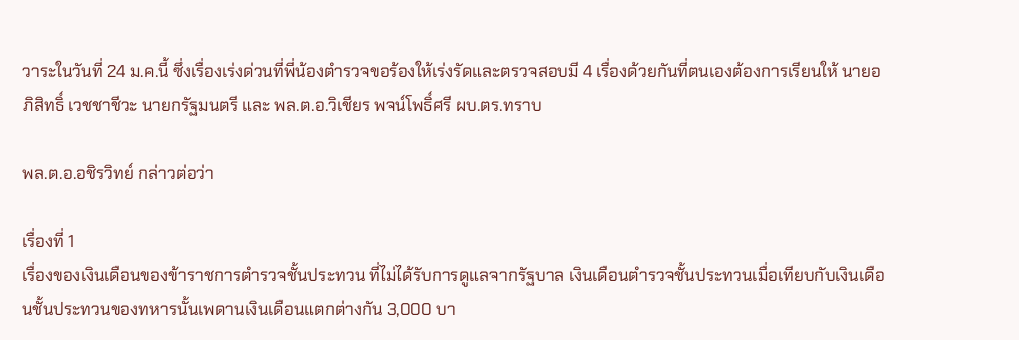วาระในวันที่ 24 ม.ค.นี้ ซึ่งเรื่องเร่งด่วนที่พี่น้องตำรวจขอร้องให้เร่งรัดและตรวจสอบมี 4 เรื่องด้วยกันที่ตนเองต้องการเรียนให้ นายอภิสิทธิ์ เวชชาชีวะ นายกรัฐมนตรี และ พล.ต.อ.วิเชียร พจน์โพธิ์ศรี ผบ.ตร.ทราบ

พล.ต.อ.อชิรวิทย์ กล่าวต่อว่า

เรื่องที่ 1
เรื่องของเงินเดือนของข้าราชการตำรวจชั้นประทวน ที่ไม่ได้รับการดูแลจากรัฐบาล เงินเดือนตำรวจชั้นประทวนเมื่อเทียบกับเงินเดือนชั้นประทวนของทหารนั้นเพดานเงินเดือนแตกต่างกัน 3,000 บา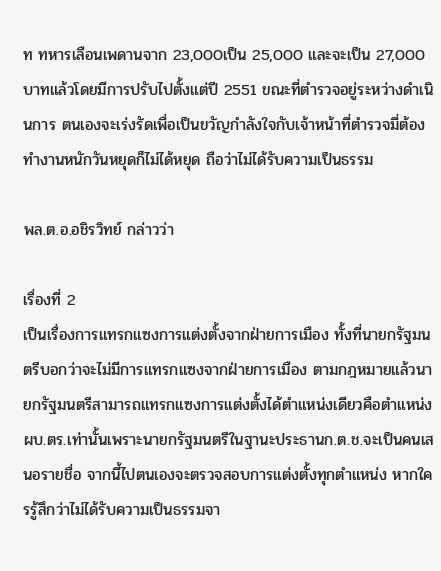ท ทหารเลือนเพดานจาก 23,000เป็น 25,000 และจะเป็น 27,000 บาทแล้วโดยมีการปรับไปตั้งแต่ปี 2551 ขณะที่ตำรวจอยู่ระหว่างดำเนินการ ตนเองจะเร่งรัดเพื่อเป็นขวัญกำลังใจกับเจ้าหน้าที่ตำรวจมี่ต้องทำงานหนักวันหยุดก็ไม่ได้หยุด ถือว่าไม่ได้รับความเป็นธรรม

พล.ต.อ.อชิรวิทย์ กล่าวว่า

เรื่องที่ 2
เป็นเรื่องการแทรกแซงการแต่งตั้งจากฝ่ายการเมือง ทั้งที่นายกรัฐมนตรีบอกว่าจะไม่มีการแทรกแซงจากฝ่ายการเมือง ตามกฎหมายแล้วนายกรัฐมนตรีสามารถแทรกแซงการแต่งตั้งได้ตำแหน่งเดียวคือตำแหน่งผบ.ตร.เท่านั้นเพราะนายกรัฐมนตรีในฐานะประธานก.ต.ช.จะเป็นคนเสนอรายชื่อ จากนี้ไปตนเองจะตรวจสอบการแต่งตั้งทุกตำแหน่ง หากใครรู้สึกว่าไม่ได้รับความเป็นธรรมจา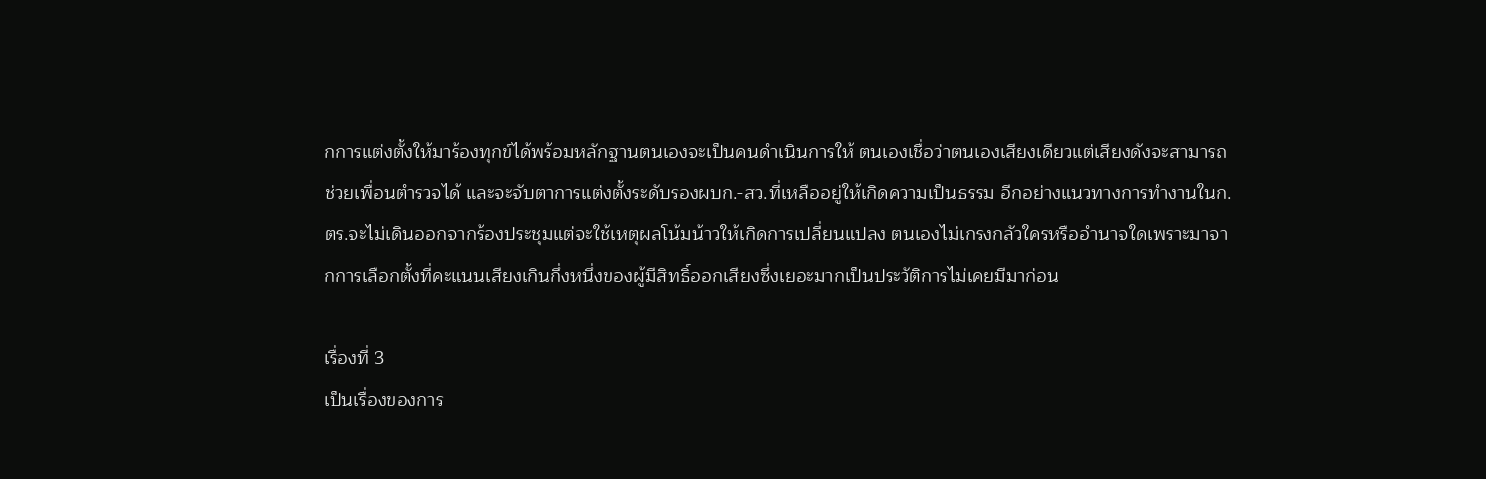กการแต่งตั้งให้มาร้องทุกข์ได้พร้อมหลักฐานตนเองจะเป็นคนดำเนินการให้ ตนเองเชื่อว่าตนเองเสียงเดียวแต่เสียงดังจะสามารถช่วยเพื่อนตำรวจได้ และจะจับตาการแต่งตั้งระดับรองผบก.-สว.ที่เหลืออยู่ให้เกิดความเป็นธรรม อีกอย่างแนวทางการทำงานในก.ตร.จะไม่เดินออกจากร้องประชุมแต่จะใช้เหตุผลโน้มน้าวให้เกิดการเปลี่ยนแปลง ตนเองไม่เกรงกลัวใครหรืออำนาจใดเพราะมาจากการเลือกตั้งที่คะแนนเสียงเกินกึ่งหนึ่งของผู้มีสิทธิ์ออกเสียงซึ่งเยอะมากเป็นประวัติการไม่เคยมีมาก่อน

เรื่องที่ 3
เป็นเรื่องของการ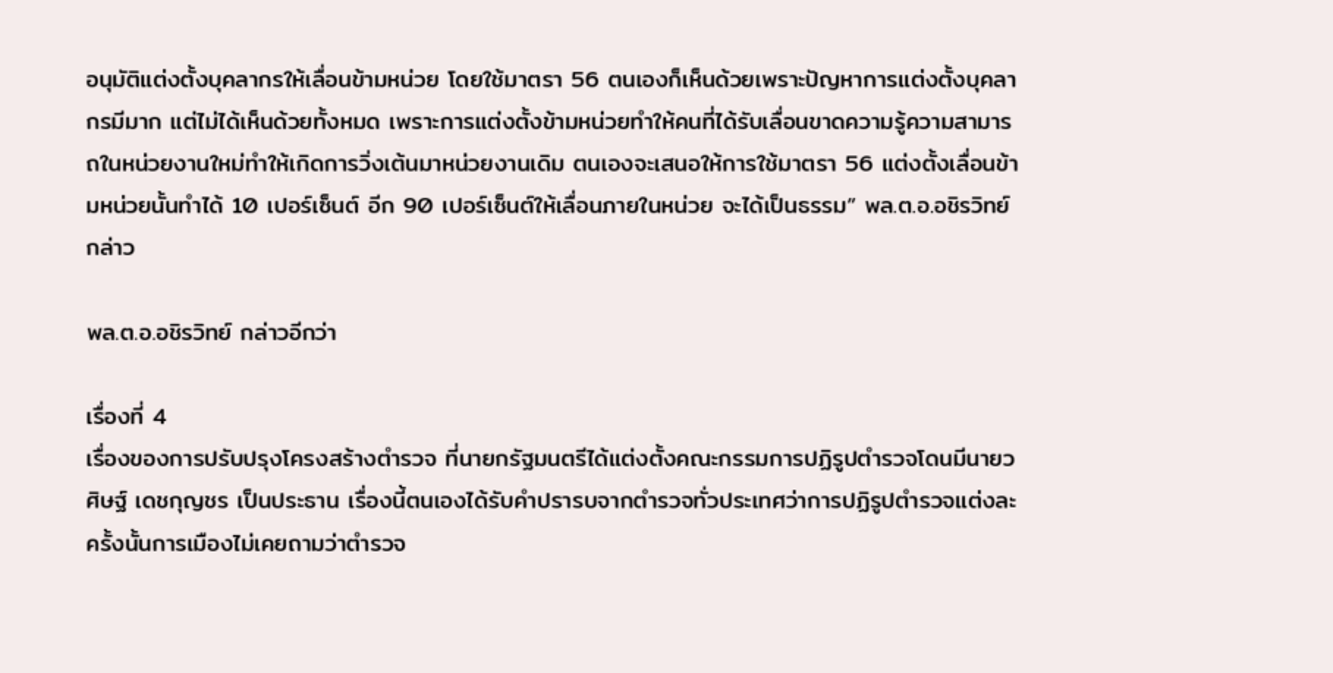อนุมัติแต่งตั้งบุคลากรให้เลื่อนข้ามหน่วย โดยใช้มาตรา 56 ตนเองก็เห็นด้วยเพราะปัญหาการแต่งตั้งบุคลากรมีมาก แต่ไม่ได้เห็นด้วยทั้งหมด เพราะการแต่งตั้งข้ามหน่วยทำให้คนที่ได้รับเลื่อนขาดความรู้ความสามารถในหน่วยงานใหม่ทำให้เกิดการวิ่งเต้นมาหน่วยงานเดิม ตนเองจะเสนอให้การใช้มาตรา 56 แต่งตั้งเลื่อนข้ามหน่วยนั้นทำได้ 10 เปอร์เซ็นต์ อีก 90 เปอร์เซ็นต์ให้เลื่อนภายในหน่วย จะได้เป็นธรรม” พล.ต.อ.อชิรวิทย์ กล่าว

พล.ต.อ.อชิรวิทย์ กล่าวอีกว่า

เรื่องที่ 4
เรื่องของการปรับปรุงโครงสร้างตำรวจ ที่นายกรัฐมนตรีได้แต่งตั้งคณะกรรมการปฏิรูปตำรวจโดนมีนายวศิษฐ์ เดชกุญชร เป็นประธาน เรื่องนี้ตนเองได้รับคำปรารบจากตำรวจทั่วประเทศว่าการปฏิรูปตำรวจแต่งละครั้งนั้นการเมืองไม่เคยถามว่าตำรวจ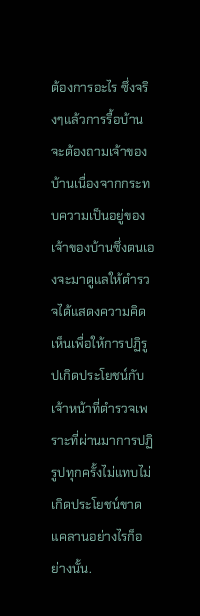ต้องการอะไร ซึ่งจริงๆแล้วการรื้อบ้านจะต้องถามเจ้าของบ้านเนื่องจากกระทบความเป็นอยู่ของเจ้าของบ้านซึ่งตนเองจะมาดูแลให้ตำรวจได้แสดงความคิดเห็นเพื่อให้การปฏิรูปเกิดประโยชน์กับเจ้าหน้าที่ตำรวจเพราะที่ผ่านมาการปฏิรูปทุกครั้งไม่แทบไม่เกิดประโยชน์ขาดแคลานอย่างไรก็อย่างนั้น.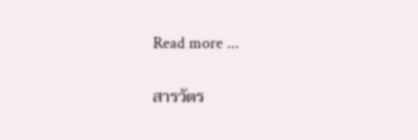Read more ...

สารวัตร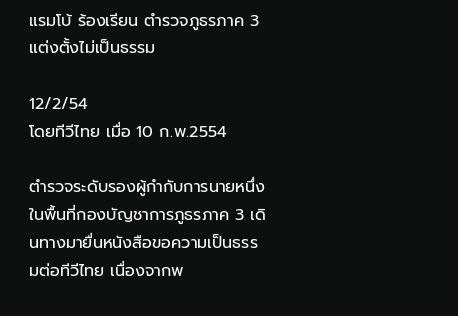แรมโบ้ ร้องเรียน ตำรวจภูธรภาค 3 แต่งตั้งไม่เป็นธรรม

12/2/54
โดยทีวีไทย เมื่อ 10 ก.พ.2554

ตำรวจระดับรองผู้กำกับการนายหนึ่ง ในพื้นที่กองบัญชาการภูธรภาค 3 เดินทางมายื่นหนังสือขอความเป็นธรรมต่อทีวีไทย เนื่องจากพ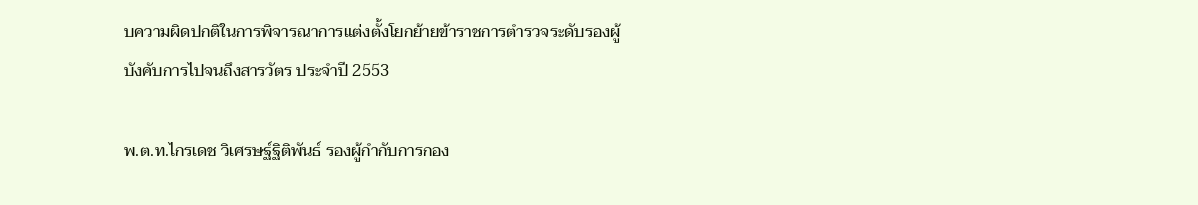บความผิดปกติในการพิจารณาการแต่งตั้งโยกย้ายข้าราชการตำรวจระดับรองผู้บังคับการไปจนถึงสารวัตร ประจำปี 2553

พ.ต.ท.ไกรเดช วิเศรษฐ์ฐิติพันธ์ รองผู้กำกับการกอง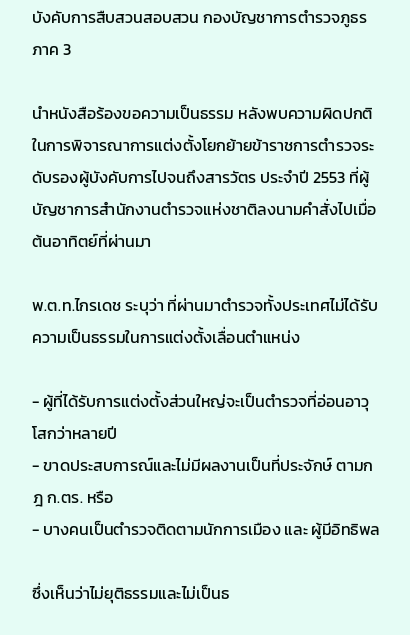บังคับการสืบสวนสอบสวน กองบัญชาการตำรวจภูธรภาค 3

นำหนังสือร้องขอความเป็นธรรม หลังพบความผิดปกติในการพิจารณาการแต่งตั้งโยกย้ายข้าราชการตำรวจระดับรองผู้บังคับการไปจนถึงสารวัตร ประจำปี 2553 ที่ผู้บัญชาการสำนักงานตำรวจแห่งชาติลงนามคำสั่งไปเมื่อต้นอาทิตย์ที่ผ่านมา

พ.ต.ท.ไกรเดช ระบุว่า ที่ผ่านมาตำรวจทั้งประเทศไม่ได้รับความเป็นธรรมในการแต่งตั้งเลื่อนตำแหน่ง

- ผู้ที่ได้รับการแต่งตั้งส่วนใหญ่จะเป็นตำรวจที่อ่อนอาวุโสกว่าหลายปี
- ขาดประสบการณ์และไม่มีผลงานเป็นที่ประจักษ์ ตามกฎ ก.ตร. หรือ
- บางคนเป็นตำรวจติดตามนักการเมือง และ ผู้มีอิทธิพล

ซึ่งเห็นว่าไม่ยุติธรรมและไม่เป็นธ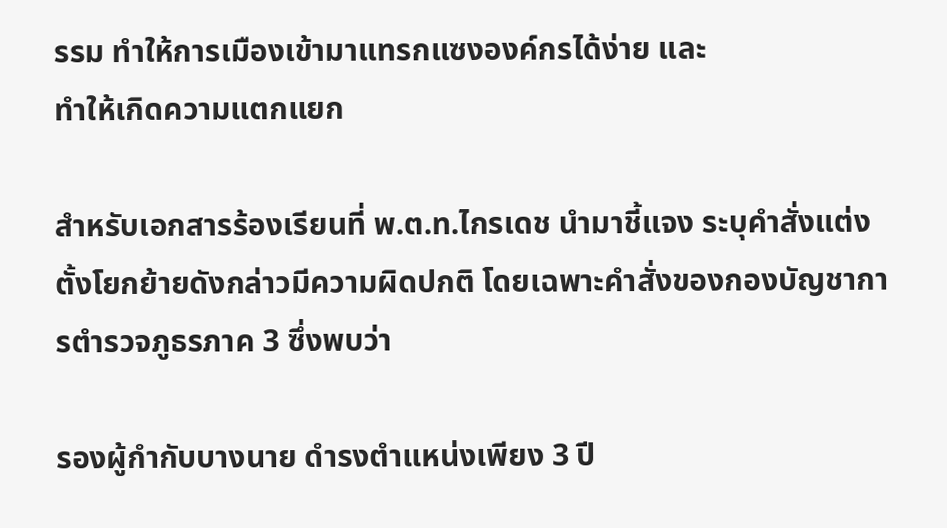รรม ทำให้การเมืองเข้ามาแทรกแซงองค์กรได้ง่าย และ
ทำให้เกิดความแตกแยก

สำหรับเอกสารร้องเรียนที่ พ.ต.ท.ไกรเดช นำมาชี้แจง ระบุคำสั่งแต่งตั้งโยกย้ายดังกล่าวมีความผิดปกติ โดยเฉพาะคำสั่งของกองบัญชาการตำรวจภูธรภาค 3 ซึ่งพบว่า

รองผู้กำกับบางนาย ดำรงตำแหน่งเพียง 3 ปี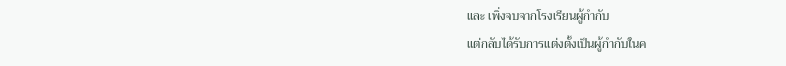และ เพิ่งจบจากโรงเรียนผู้กำกับ
แต่กลับได้รับการแต่งตั้งเป็นผู้กำกับในค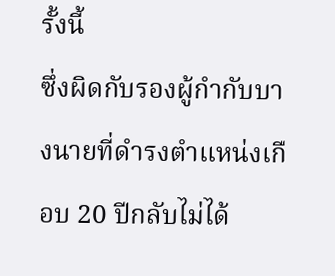รั้งนี้
ซึ่งผิดกับรองผู้กำกับบางนายที่ดำรงตำแหน่งเกือบ 20 ปีกลับไม่ได้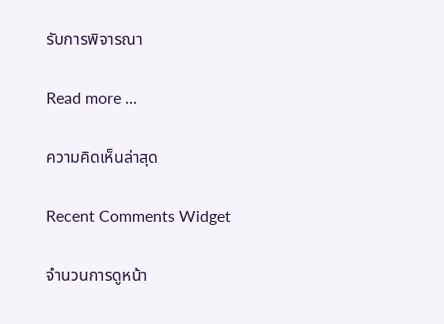รับการพิจารณา

Read more ...

ความคิดเห็นล่าสุด

Recent Comments Widget

จำนวนการดูหน้า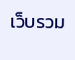เว็บรวม